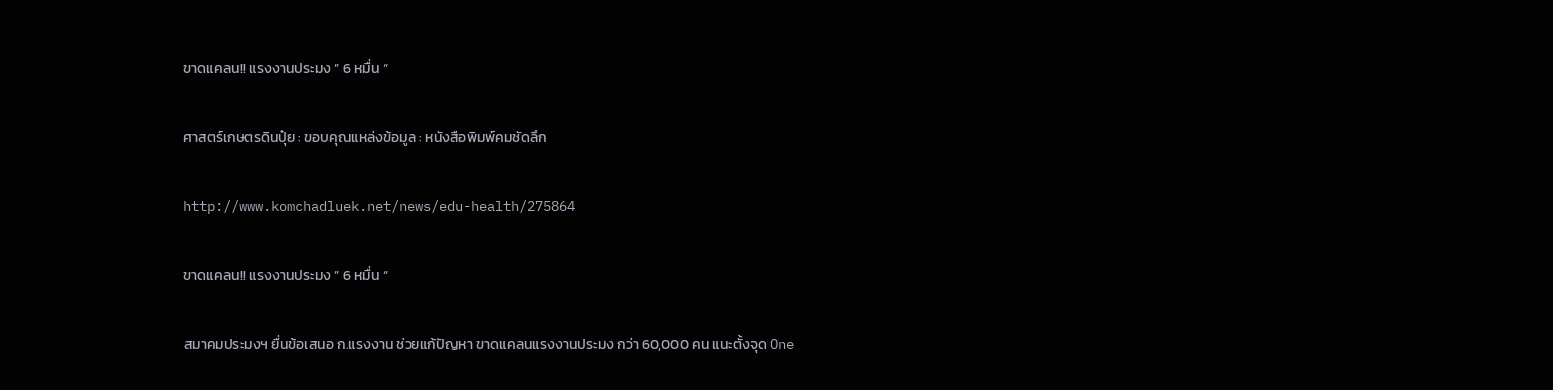ขาดแคลน!! แรงงานประมง ” 6 หมื่น “

ศาสตร์เกษตรดินปุ๋ย : ขอบคุณแหล่งข้อมูล : หนังสือพิมพ์คมชัดลึก

http://www.komchadluek.net/news/edu-health/275864

ขาดแคลน!! แรงงานประมง ” 6 หมื่น “

สมาคมประมงฯ ยื่นข้อเสนอ ก.แรงงาน ช่วยแก้ปัญหา ขาดแคลนแรงงานประมง กว่า 60,000 คน แนะตั้งจุด One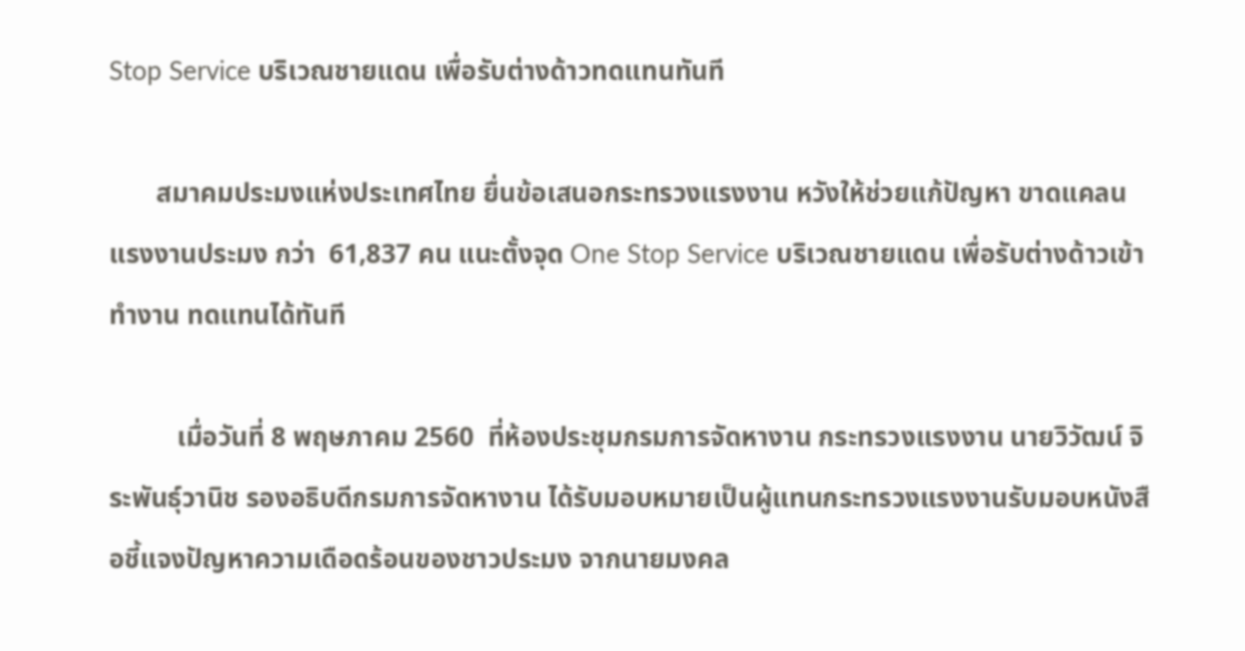Stop Service บริเวณชายแดน เพื่อรับต่างด้าวทดแทนทันที

       สมาคมประมงแห่งประเทศไทย ยื่นข้อเสนอกระทรวงแรงงาน หวังให้ช่วยแก้ปัญหา ขาดแคลนแรงงานประมง กว่า  61,837 คน แนะตั้งจุด One Stop Service บริเวณชายแดน เพื่อรับต่างด้าวเข้าทำงาน ทดแทนได้ทันที

          เมื่อวันที่ 8 พฤษภาคม 2560  ที่ห้องประชุมกรมการจัดหางาน กระทรวงแรงงาน นายวิวัฒน์ จิระพันธุ์วานิช รองอธิบดีกรมการจัดหางาน ได้รับมอบหมายเป็นผู้แทนกระทรวงแรงงานรับมอบหนังสือชี้แจงปัญหาความเดือดร้อนของชาวประมง จากนายมงคล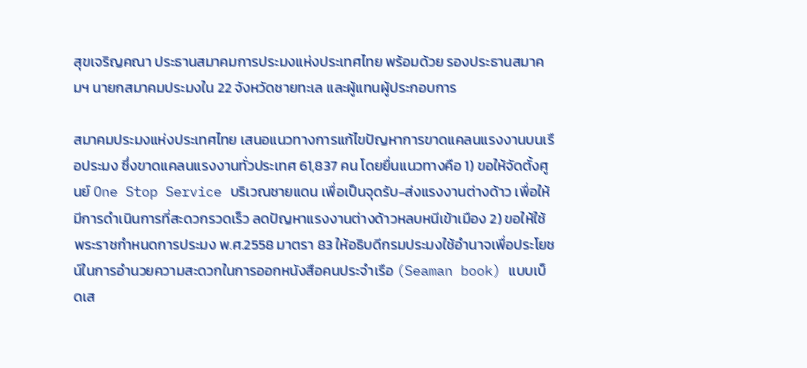สุขเจริญคณา ประธานสมาคมการประมงแห่งประเทศไทย พร้อมด้วย รองประธานสมาคมฯ นายกสมาคมประมงใน 22 จังหวัดชายทะเล และผู้แทนผู้ประกอบการ

สมาคมประมงแห่งประเทศไทย เสนอแนวทางการแก้ไขปัญหาการขาดแคลนแรงงานบนเรือประมง ซึ่งขาดแคลนแรงงานทั่วประเทศ 61,837 คน โดยยื่นแนวทางคือ 1) ขอให้จัดตั้งศูนย์ One Stop Service บริเวณชายแดน เพื่อเป็นจุดรับ-ส่งแรงงานต่างด้าว เพื่อให้มีการดำเนินการที่สะดวกรวดเร็ว ลดปัญหาแรงงานต่างด้าวหลบหนีเข้าเมือง 2) ขอให้ใช้พระราชกำหนดการประมง พ.ศ.2558 มาตรา 83 ให้อธิบดีกรมประมงใช้อำนาจเพื่อประโยชน์ในการอำนวยความสะดวกในการออกหนังสือคนประจำเรือ (Seaman book) แบบเบ็ดเส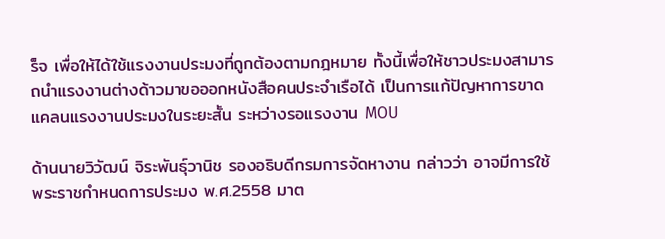ร็จ เพื่อให้ได้ใช้แรงงานประมงที่ถูกต้องตามกฎหมาย ทั้งนี้เพื่อให้ชาวประมงสามารถนำแรงงานต่างด้าวมาขอออกหนังสือคนประจำเรือได้ เป็นการแก้ปัญหาการขาดแคลนแรงงานประมงในระยะสั้น ระหว่างรอแรงงาน MOU

ด้านนายวิวัฒน์ จิระพันธุ์วานิช รองอธิบดีกรมการจัดหางาน กล่าวว่า อาจมีการใช้พระราชกำหนดการประมง พ.ศ.2558 มาต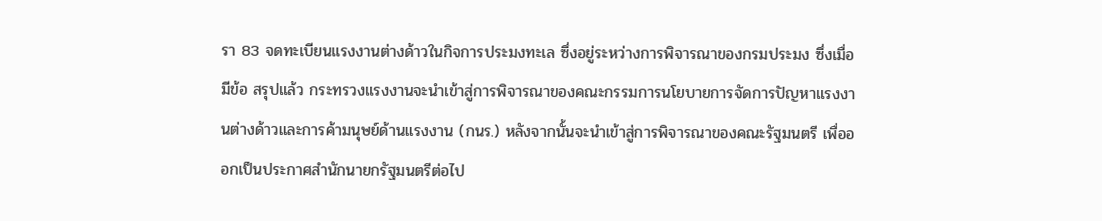รา 83 จดทะเบียนแรงงานต่างด้าวในกิจการประมงทะเล ซึ่งอยู่ระหว่างการพิจารณาของกรมประมง ซึ่งเมื่อมีข้อ สรุปแล้ว กระทรวงแรงงานจะนำเข้าสู่การพิจารณาของคณะกรรมการนโยบายการจัดการปัญหาแรงงานต่างด้าวและการค้ามนุษย์ด้านแรงงาน (กนร.) หลังจากนั้นจะนำเข้าสู่การพิจารณาของคณะรัฐมนตรี เพื่อออกเป็นประกาศสำนักนายกรัฐมนตรีต่อไป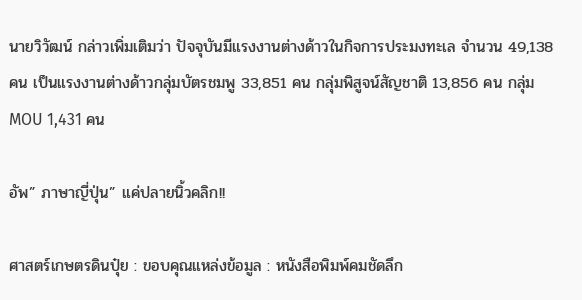นายวิวัฒน์ กล่าวเพิ่มเติมว่า ปัจจุบันมีแรงงานต่างด้าวในกิจการประมงทะเล จำนวน 49,138 คน เป็นแรงงานต่างด้าวกลุ่มบัตรชมพู 33,851 คน กลุ่มพิสูจน์สัญชาติ 13,856 คน กลุ่ม MOU 1,431 คน

อัพ” ภาษาญี่ปุ่น” แค่ปลายนิ้วคลิก!!

ศาสตร์เกษตรดินปุ๋ย : ขอบคุณแหล่งข้อมูล : หนังสือพิมพ์คมชัดลึก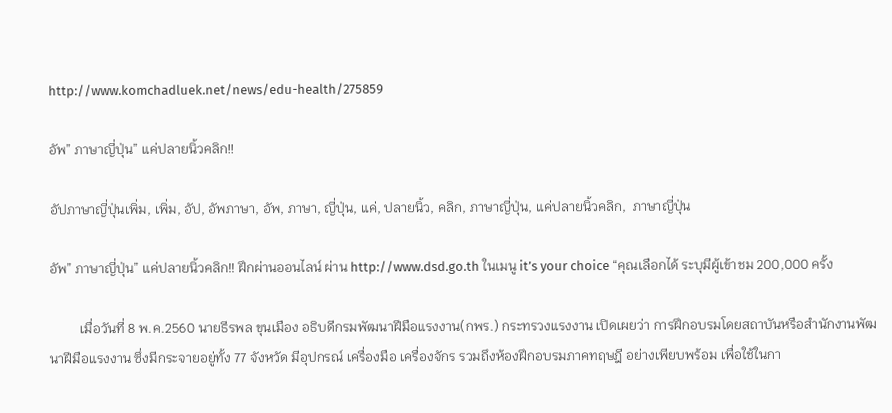http://www.komchadluek.net/news/edu-health/275859

อัพ” ภาษาญี่ปุ่น” แค่ปลายนิ้วคลิก!!

อัปภาษาญี่ปุ่นเพิ่ม, เพิ่ม, อัป, อัพภาษา, อัพ, ภาษา, ญี่ปุ่น, แค่, ปลายนิ้ว, คลิก, ภาษาญี่ปุ่น, แค่ปลายนิ้วคลิก,  ภาษาญี่ปุ่น

อัพ” ภาษาญี่ปุ่น” แค่ปลายนิ้วคลิก!! ฝึกผ่านออนไลน์ ผ่าน http://www.dsd.go.th ในเมนู it’s your choice “คุณเลือกได้ ระบุมีผู้เข้าชม 200,000 ครั้ง

         เมื่อวันที่ 8 พ.ค.2560 นายธีรพล ขุนเมือง อธิบดีกรมพัฒนาฝีมือแรงงาน(กพร.) กระทรวงแรงงาน เปิดเผยว่า การฝึกอบรมโดยสถาบันหรือสำนักงานพัฒนาฝีมือแรงงาน ซึ่งมีกระจายอยู่ทั้ง 77 จังหวัด มีอุปกรณ์ เครื่องมือ เครื่องจักร รวมถึงห้องฝึกอบรมภาคทฤษฎี อย่างเพียบพร้อม เพื่อใช้ในกา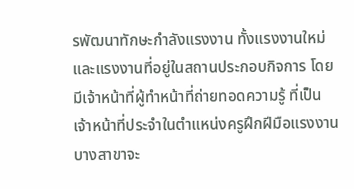รพัฒนาทักษะกำลังแรงงาน ทั้งแรงงานใหม่ และแรงงานที่อยู่ในสถานประกอบกิจการ โดยมีเจ้าหน้าที่ผู้ทำหน้าที่ถ่ายทอดความรู้ ที่เป็นเจ้าหน้าที่ประจำในตำแหน่งครูฝึกฝีมือแรงงาน บางสาขาจะ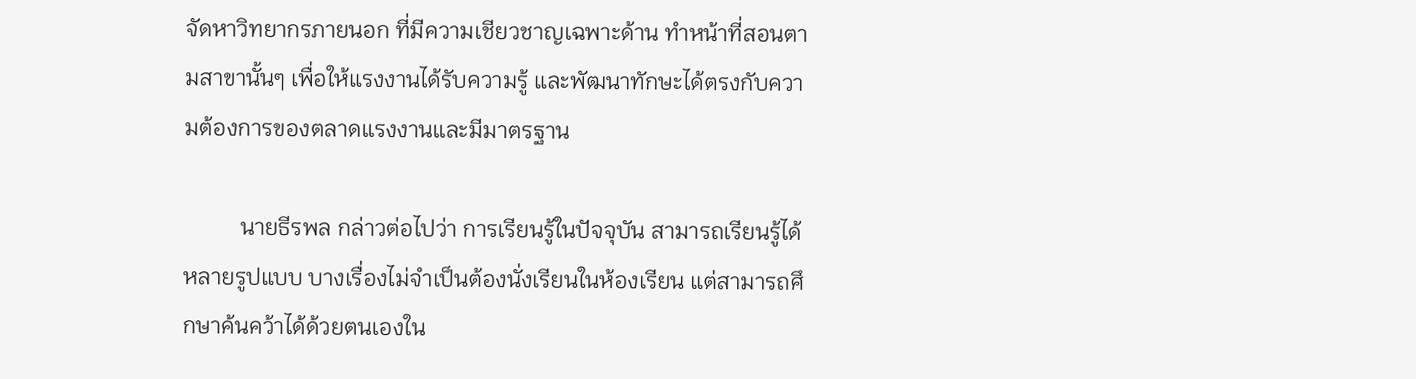จัดหาวิทยากรภายนอก ที่มีความเชียวชาญเฉพาะด้าน ทำหน้าที่สอนตามสาขานั้นๆ เพื่อให้แรงงานได้รับความรู้ และพัฒนาทักษะได้ตรงกับความต้องการของตลาดแรงงานและมีมาตรฐาน

          นายธีรพล กล่าวต่อไปว่า การเรียนรู้ในปัจจุบัน สามารถเรียนรู้ได้หลายรูปแบบ บางเรื่องไม่จำเป็นต้องนั่งเรียนในห้องเรียน แต่สามารถศึกษาค้นคว้าได้ด้วยตนเองใน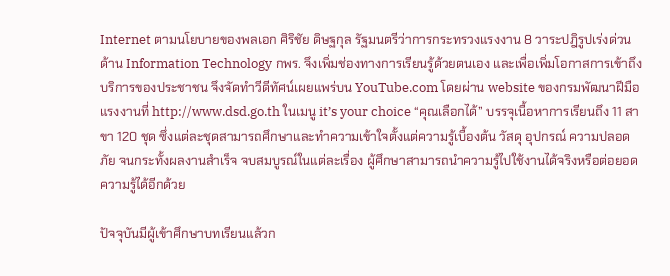Internet ตามนโยบายของพลเอก ศิริชัย ดิษฐกุล รัฐมนตรีว่าการกระทรวงแรงงาน 8 วาระปฎิรูปเร่งด่วนด้าน Information Technology กพร. จึงเพิ่มช่องทางการเรียนรู้ด้วยตนเอง และเพื่อเพิ่มโอกาสการเข้าถึงบริการของประชาชน จึงจัดทำวีดีทัศน์เผยแพร่บน YouTube.com โดยผ่าน website ของกรมพัฒนาฝีมือแรงงานที่ http://www.dsd.go.th ในเมนู it’s your choice “คุณเลือกได้” บรรจุเนื้อหาการเรียนถึง 11 สาขา 120 ชุด ซึ่งแต่ละชุดสามารถศึกษาและทำความเข้าใจตั้งแต่ความรู้เบื้องต้น วัสดุ อุปกรณ์ ความปลอดภัย จนกระทั้งผลงานสำเร็จ จบสมบูรณ์ในแต่ละเรื่อง ผู้ศึกษาสามารถนำความรู้ไปใช้งานได้จริงหรือต่อยอดความรู้ได้อีกด้วย

ปัจจุบันมีผู้เข้าศึกษาบทเรียนแล้วก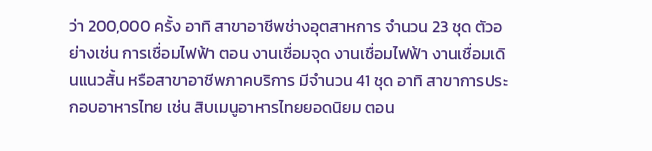ว่า 200,000 ครั้ง อาทิ สาขาอาชีพช่างอุตสาหการ จำนวน 23 ชุด ตัวอย่างเช่น การเชื่อมไฟฟ้า ตอน งานเชื่อมจุด งานเชื่อมไฟฟ้า งานเชื่อมเดินแนวสั้น หรือสาขาอาชีพภาคบริการ มีจำนวน 41 ชุด อาทิ สาขาการประกอบอาหารไทย เช่น สิบเมนูอาหารไทยยอดนิยม ตอน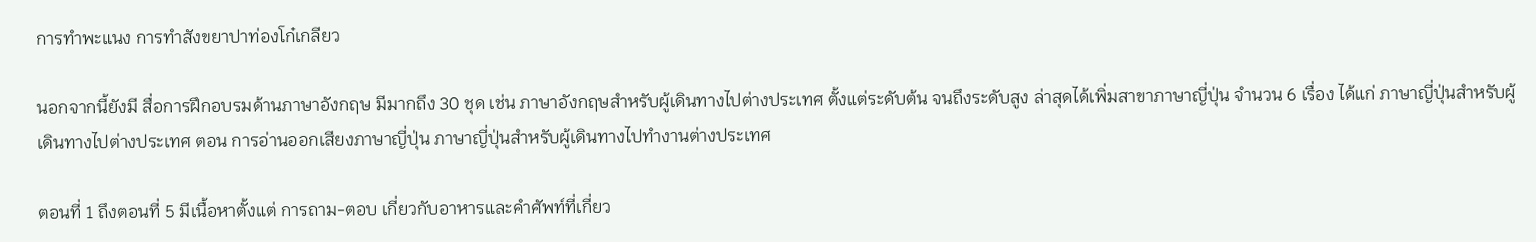การทำพะแนง การทำสังขยาปาท่องโก๋เกลียว

นอกจากนี้ยังมี สื่อการฝึกอบรมด้านภาษาอังกฤษ มีมากถึง 30 ชุด เช่น ภาษาอังกฤษสำหรับผู้เดินทางไปต่างประเทศ ตั้งแต่ระดับต้น จนถึงระดับสูง ล่าสุดได้เพิ่มสาขาภาษาญี่ปุ่น จำนวน 6 เรื่อง ได้แก่ ภาษาญี่ปุ่นสำหรับผู้เดินทางไปต่างประเทศ ตอน การอ่านออกเสียงภาษาญี่ปุ่น ภาษาญี่ปุ่นสำหรับผู้เดินทางไปทำงานต่างประเทศ

ตอนที่ 1 ถึงตอนที่ 5 มีเนื้อหาตั้งแต่ การถาม-ตอบ เกี่ยวกับอาหารและคำศัพท์ที่เกี่ยว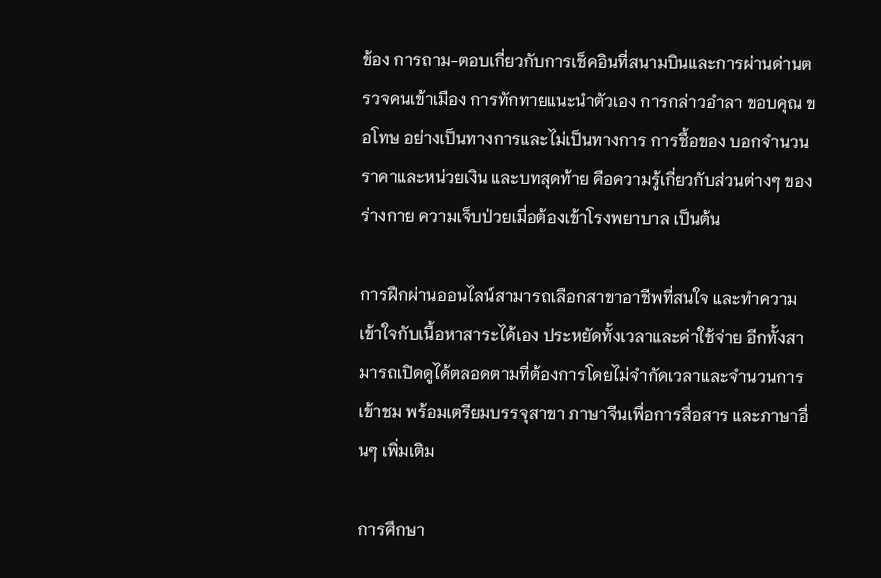ข้อง การถาม-ตอบเกี่ยวกับการเช็คอินที่สนามบินและการผ่านด่านตรวจคนเข้าเมือง การทักทายแนะนำตัวเอง การกล่าวอำลา ขอบคุณ ขอโทษ อย่างเป็นทางการและไม่เป็นทางการ การชื้อของ บอกจำนวน ราคาและหน่วยเงิน และบทสุดท้าย คือความรู้เกี่ยวกับส่วนต่างๆ ของร่างกาย ความเจ็บป่วยเมื่อต้องเข้าโรงพยาบาล เป็นต้น

การฝึกผ่านออนไลน์สามารถเลือกสาขาอาชีพที่สนใจ และทำความเข้าใจกับเนื้อหาสาระได้เอง ประหยัดทั้งเวลาและค่าใช้จ่าย อีกทั้งสามารถเปิดดูได้ตลอดตามที่ต้องการโดยไม่จำกัดเวลาและจำนวนการเข้าชม พร้อมเตรียมบรรจุสาขา ภาษาจีนเพื่อการสื่อสาร และภาษาอื่นๆ เพิ่มเติม

การศึกษา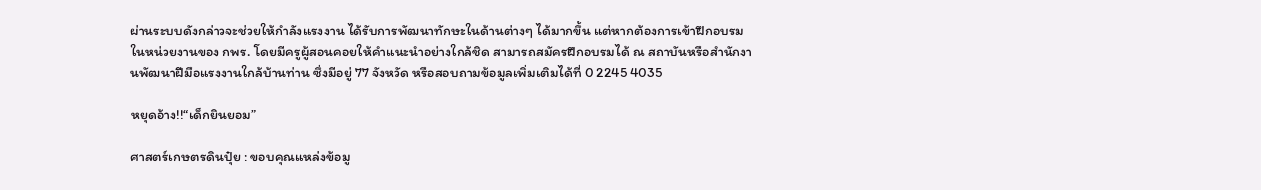ผ่านระบบดังกล่าวจะช่วยให้กำลังแรงงาน ได้รับการพัฒนาทักษะในด้านต่างๆ ได้มากขึ้น แต่หากต้องการเข้าฝึกอบรมในหน่วยงานของ กพร. โดยมีครูผู้สอนคอยให้คำแนะนำอย่างใกล้ชิด สามารถสมัครฝึกอบรมได้ ณ สถาบันหรือสำนักงานพัฒนาฝีมือแรงงานใกล้บ้านท่าน ซึ่งมีอยู่ 77 จังหวัด หรือสอบถามข้อมูลเพิ่มเติมได้ที่ 0 2245 4035

หยุดอ้าง!!“เด็กยินยอม”

ศาสตร์เกษตรดินปุ๋ย : ขอบคุณแหล่งข้อมู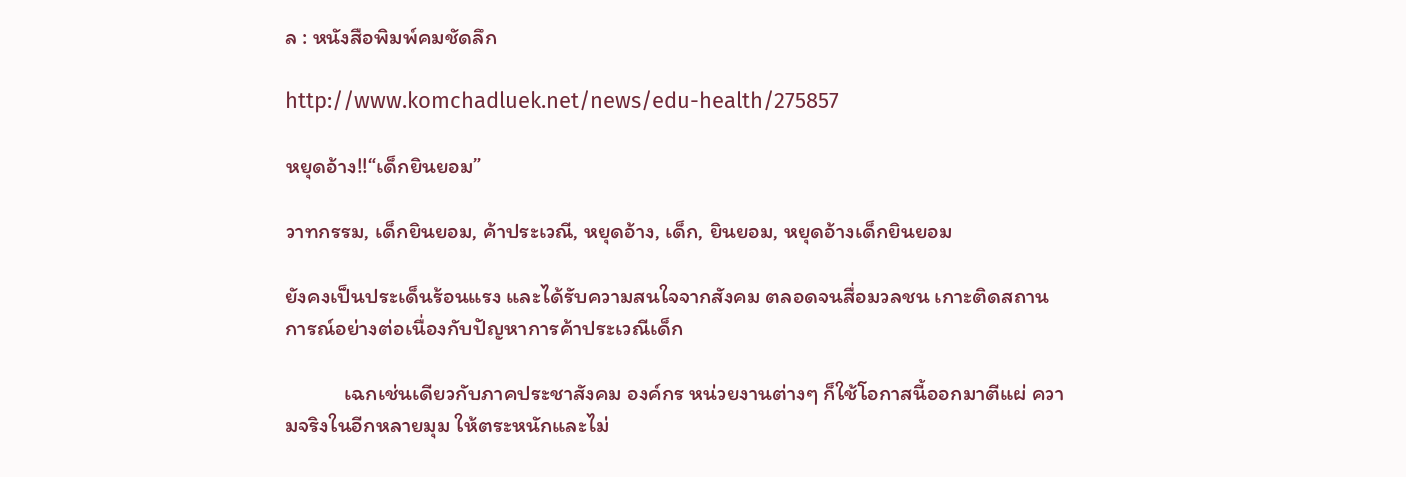ล : หนังสือพิมพ์คมชัดลึก

http://www.komchadluek.net/news/edu-health/275857

หยุดอ้าง!!“เด็กยินยอม”

วาทกรรม, เด็กยินยอม, ค้าประเวณี, หยุดอ้าง, เด็ก, ยินยอม, หยุดอ้างเด็กยินยอม

ยังคงเป็นประเด็นร้อนแรง และได้รับความสนใจจากสังคม ตลอดจนสื่อมวลชน เกาะติดสถานการณ์อย่างต่อเนื่องกับปัญหาการค้าประเวณีเด็ก

            เฉกเช่นเดียวกับภาคประชาสังคม องค์กร หน่วยงานต่างๆ ก็ใช้โอกาสนี้ออกมาตีแผ่ ความจริงในอีกหลายมุม ให้ตระหนักและไม่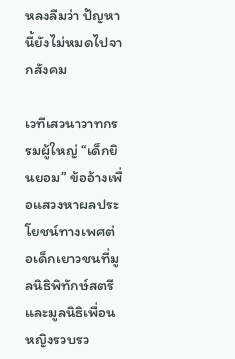หลงลืมว่า ปัญหานี้ยังไม่หมดไปจากสังคม

เวทีเสวนาวาทกรรมผู้ใหญ่ “เด็กยินยอม” ข้ออ้างเพื่อแสวงหาผลประโยชน์ทางเพศต่อเด็กเยาวชนที่มูลนิธิพิทักษ์สตรี และมูลนิธิเพื่อนหญิงรวบรว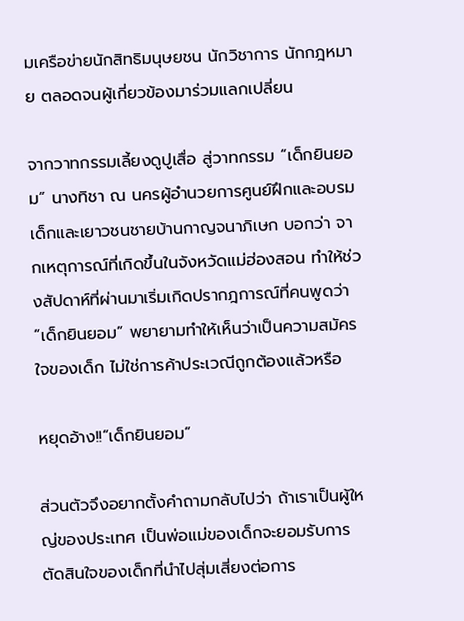มเครือข่ายนักสิทธิมนุษยชน นักวิชาการ นักกฎหมาย ตลอดจนผู้เกี่ยวข้องมาร่วมแลกเปลี่ยน

จากวาทกรรมเลี้ยงดูปูเสื่อ สู่วาทกรรม “เด็กยินยอม” นางทิชา ณ นครผู้อำนวยการศูนย์ฝึกและอบรมเด็กและเยาวชนชายบ้านกาญจนาภิเษก บอกว่า จากเหตุการณ์ที่เกิดขึ้นในจังหวัดแม่ฮ่องสอน ทำให้ช่วงสัปดาห์ที่ผ่านมาเริ่มเกิดปรากฎการณ์ที่คนพูดว่า “เด็กยินยอม” พยายามทำให้เห็นว่าเป็นความสมัครใจของเด็ก ไม่ใช่การค้าประเวณีถูกต้องแล้วหรือ

หยุดอ้าง!!“เด็กยินยอม”

ส่วนตัวจึงอยากตั้งคำถามกลับไปว่า ถ้าเราเป็นผู้ใหญ่ของประเทศ เป็นพ่อแม่ของเด็กจะยอมรับการตัดสินใจของเด็กที่นำไปสุ่มเสี่ยงต่อการ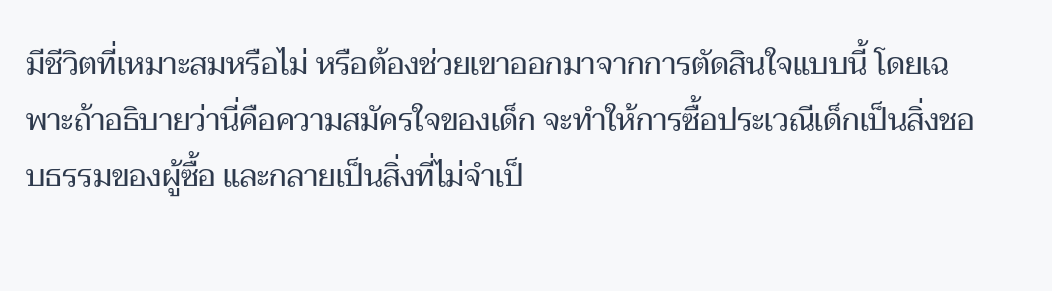มีชีวิตที่เหมาะสมหรือไม่ หรือต้องช่วยเขาออกมาจากการตัดสินใจแบบนี้ โดยเฉพาะถ้าอธิบายว่านี่คือความสมัครใจของเด็ก จะทำให้การซื้อประเวณีเด็กเป็นสิ่งชอบธรรมของผู้ซื้อ และกลายเป็นสิ่งที่ไม่จำเป็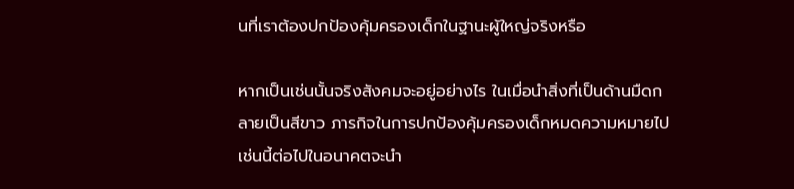นที่เราต้องปกป้องคุ้มครองเด็กในฐานะผู้ใหญ่จริงหรือ

หากเป็นเช่นนั้นจริงสังคมจะอยู่อย่างไร ในเมื่อนำสิ่งที่เป็นด้านมืดกลายเป็นสีขาว ภารกิจในการปกป้องคุ้มครองเด็กหมดความหมายไป เช่นนี้ต่อไปในอนาคตจะนำ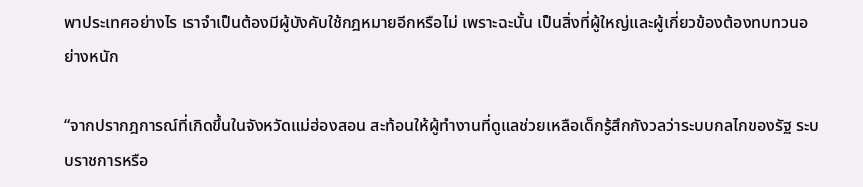พาประเทศอย่างไร เราจำเป็นต้องมีผู้บังคับใช้กฎหมายอีกหรือไม่ เพราะฉะนั้น เป็นสิ่งที่ผู้ใหญ่และผู้เกี่ยวข้องต้องทบทวนอย่างหนัก

“จากปรากฎการณ์ที่เกิดขึ้นในจังหวัดแม่ฮ่องสอน สะท้อนให้ผู้ทำงานที่ดูแลช่วยเหลือเด็กรู้สึกกังวลว่าระบบกลไกของรัฐ ระบบราชการหรือ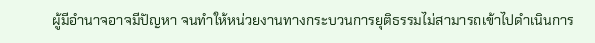ผู้มีอำนาจอาจมีปัญหา จนทำให้หน่วยงานทางกระบวนการยุติธรรมไม่สามารถเข้าไปดำเนินการ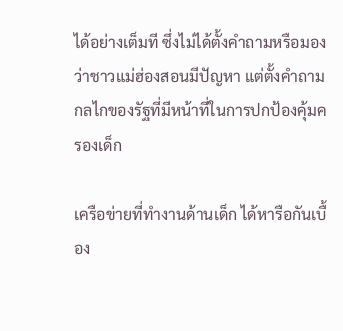ได้อย่างเต็มที ซึ่งไม่ได้ตั้งคำถามหรือมองว่าชาวแม่ฮ่องสอนมีปัญหา แต่ตั้งคำถามกลไกของรัฐที่มีหน้าที่ในการปกป้องคุ้มครองเด็ก

เครือข่ายที่ทำงานด้านเด็ก ได้หารือกันเบื้อง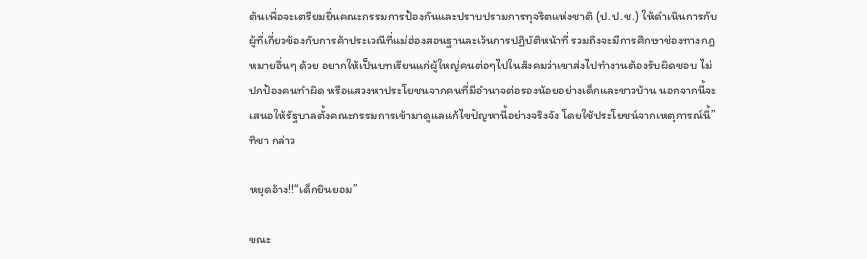ต้นเพื่อจะเตรียมยื่นคณะกรรมการป้องกันและปราบปรามการทุจริตแห่งชาติ (ป.ป.ช.) ให้ดำเนินการกับผู้ที่เกี่ยวข้องกับการค้าประเวณีที่แม่ฮ่องสอนฐานละเว้นการปฏิบัติหน้าที่ รวมถึงจะมีการศึกษาช่องทางกฎหมายอื่นๆ ด้วย อยากให้เป็นบทเรียนแก่ผู้ใหญ่คนต่อๆไปในสังคมว่าเขาส่งไปทำงานต้องรับผิดชอบ ไม่ปกป้องคนทำผิด หรือแสวงหาประโยชนจากคนที่มีอำนาจต่อรองน้อยอย่างเด็กและชาวบ้าน นอกจากนี้จะเสนอให้รัฐบาลตั้งคณะกรรมการเข้ามาดูแลแก้ไขปัญหานี้อย่างจริงจัง โดยใช้ประโยชน์จากเหตุการณ์นี้”ทิชา กล่าว

หยุดอ้าง!!“เด็กยินยอม”

ขณะ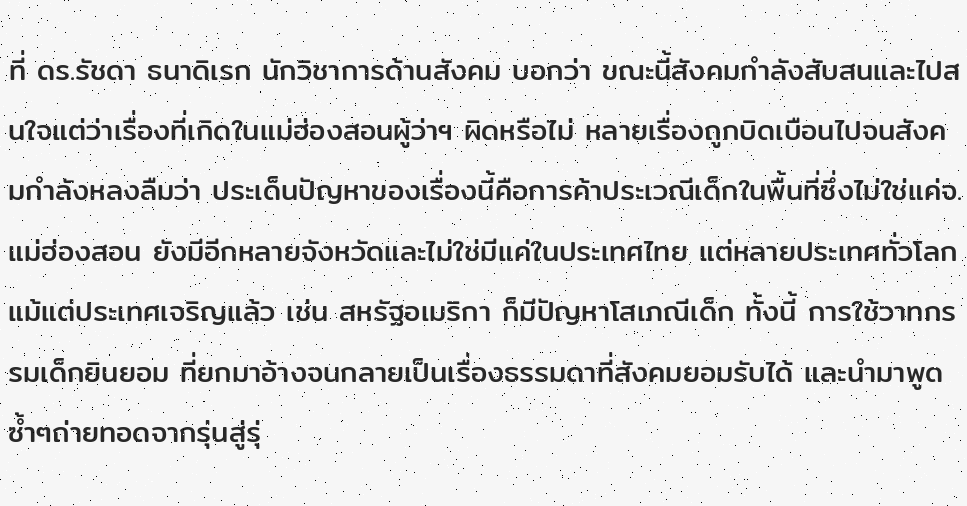ที่ ดร.รัชดา ธนาดิเรก นักวิชาการด้านสังคม บอกว่า ขณะนี้สังคมกำลังสับสนและไปสนใจแต่ว่าเรื่องที่เกิดในแม่ฮ่องสอนผู้ว่าฯ ผิดหรือไม่ หลายเรื่องถูกบิดเบือนไปจนสังคมกำลังหลงลืมว่า ประเด็นปัญหาของเรื่องนี้คือการค้าประเวณีเด็กในพื้นที่ซึ่งไม่ใช่แค่จ.แม่ฮ่องสอน ยังมีอีกหลายจังหวัดและไม่ใช่มีแค่ในประเทศไทย แต่หลายประเทศทั่วโลกแม้แต่ประเทศเจริญแล้ว เช่น สหรัฐอเมริกา ก็มีปัญหาโสเภณีเด็ก ทั้งนี้ การใช้วาทกรรมเด็กยินยอม ที่ยกมาอ้างจนกลายเป็นเรื่องธรรมดาที่สังคมยอมรับได้ และนำมาพูดซ้ำๆถ่ายทอดจากรุ่นสู่รุ่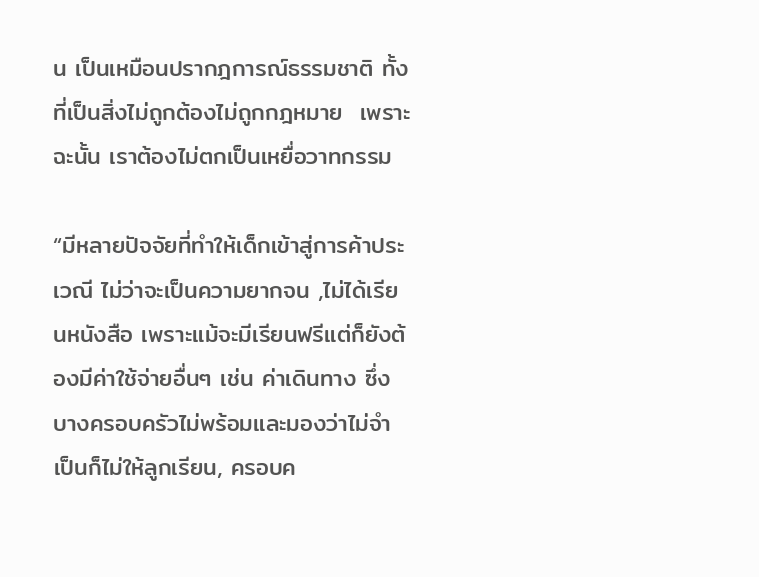น เป็นเหมือนปรากฎการณ์ธรรมชาติ ทั้งที่เป็นสิ่งไม่ถูกต้องไม่ถูกกฎหมาย  เพราะฉะนั้น เราต้องไม่ตกเป็นเหยื่อวาทกรรม

“มีหลายปัจจัยที่ทำให้เด็กเข้าสู่การค้าประเวณี ไม่ว่าจะเป็นความยากจน ,ไม่ได้เรียนหนังสือ เพราะแม้จะมีเรียนฟรีแต่ก็ยังต้องมีค่าใช้จ่ายอื่นๆ เช่น ค่าเดินทาง ซึ่งบางครอบครัวไม่พร้อมและมองว่าไม่จำเป็นก็ไม่ให้ลูกเรียน, ครอบค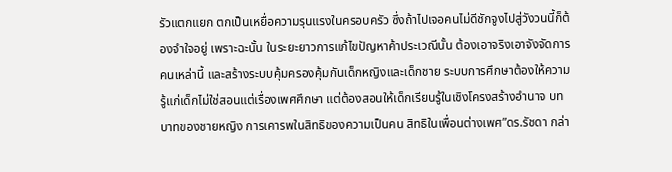รัวแตกแยก ตกเป็นเหยื่อความรุนแรงในครอบครัว ซึ่งถ้าไปเจอคนไม่ดีชักจูงไปสู่วังวนนี้ก็ต้องจำใจอยู่ เพราะฉะนั้น ในระยะยาวการแก้ไขปัญหาค้าประเวณีนั้น ต้องเอาจริงเอาจังจัดการคนเหล่านี้ และสร้างระบบคุ้มครองคุ้มกันเด็กหญิงและเด็กชาย ระบบการศึกษาต้องให้ความรู้แก่เด็กไม่ใช่สอนแต่เรื่องเพศศึกษา แต่ต้องสอนให้เด็กเรียนรู้ในเชิงโครงสร้างอำนาจ บทบาทของชายหญิง การเคารพในสิทธิของความเป็นคน สิทธิในเพื่อนต่างเพศ”ดร.รัชดา กล่า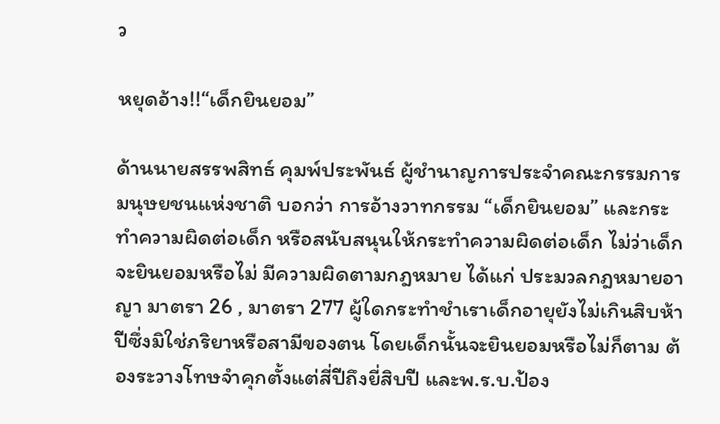ว

หยุดอ้าง!!“เด็กยินยอม”

ด้านนายสรรพสิทธ์ คุมพ์ประพันธ์ ผู้ชำนาญการประจำคณะกรรมการมนุษยชนแห่งชาติ บอกว่า การอ้างวาทกรรม “เด็กยินยอม” และกระทำความผิดต่อเด็ก หรือสนับสนุนให้กระทำความผิดต่อเด็ก ไม่ว่าเด็กจะยินยอมหรือไม่ มีความผิดตามกฎหมาย ได้แก่ ประมวลกฎหมายอาญา มาตรา 26 , มาตรา 277 ผู้ใดกระทำชำเราเด็กอายุยังไม่เกินสิบห้าปีซึ่งมิใช่ภริยาหรือสามีของตน โดยเด็กนั้นจะยินยอมหรือไม่ก็ตาม ต้องระวางโทษจำคุกตั้งแต่สี่ปีถึงยี่สิบปี และพ.ร.บ.ป้อง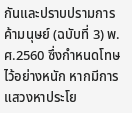กันและปราบปรามการค้ามนุษย์ (ฉบับที่ 3) พ.ศ.2560 ซึ่งกำหนดโทษไว้อย่างหนัก หากมีการแสวงหาประโย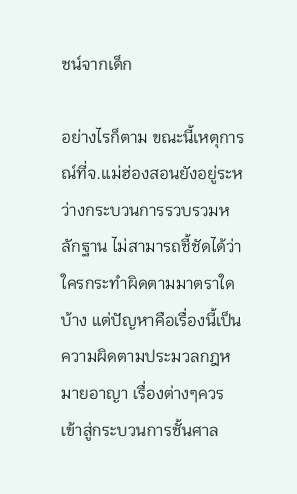ชน์จากเด็ก

อย่างไรก็ตาม ขณะนี้เหตุการณ์ที่จ.แม่ฮ่องสอนยังอยู่ระหว่างกระบวนการรวบรวมหลักฐาน ไม่สามารถชี้ชัดได้ว่าใครกระทำผิดตามมาตราใดบ้าง แต่ปัญหาคือเรื่องนี้เป็นความผิดตามประมวลกฎหมายอาญา เรื่องต่างๆควรเข้าสู่กระบวนการชั้นศาล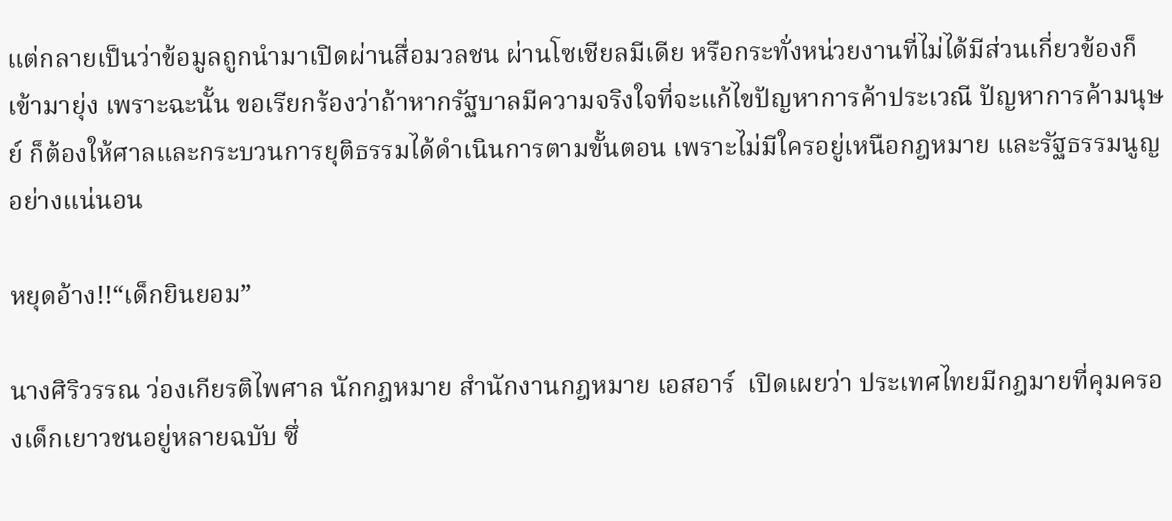แต่กลายเป็นว่าข้อมูลถูกนำมาเปิดผ่านสื่อมวลชน ผ่านโซเชียลมีเดีย หรือกระทั่งหน่วยงานที่ไม่ได้มีส่วนเกี่ยวข้องก็เข้ามายุ่ง เพราะฉะนั้น ขอเรียกร้องว่าถ้าหากรัฐบาลมีความจริงใจที่จะแก้ไขปัญหาการค้าประเวณี ปัญหาการค้ามนุษย์ ก็ต้องให้ศาลและกระบวนการยุติธรรมได้ดำเนินการตามขั้นตอน เพราะไม่มีใครอยู่เหนือกฎหมาย และรัฐธรรมนูญอย่างแน่นอน

หยุดอ้าง!!“เด็กยินยอม”

นางศิริวรรณ ว่องเกียรติไพศาล นักกฎหมาย สำนักงานกฎหมาย เอสอาร์  เปิดเผยว่า ประเทศไทยมีกฎมายที่คุมครองเด็กเยาวชนอยู่หลายฉบับ ซึ่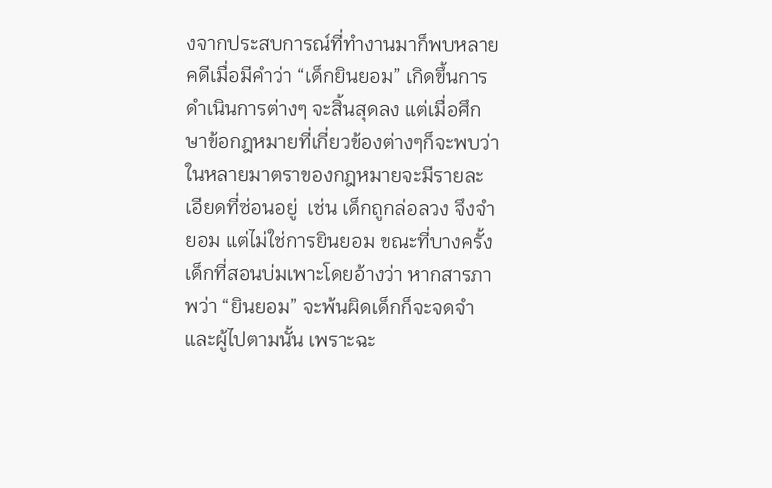งจากประสบการณ์ที่ทำงานมาก็พบหลายคดีเมื่อมีคำว่า “เด็กยินยอม” เกิดขึ้นการดำเนินการต่างๆ จะสิ้นสุดลง แต่เมื่อศึกษาข้อกฎหมายที่เกี่ยวข้องต่างๆก็จะพบว่าในหลายมาตราของกฎหมายจะมีรายละเอียดที่ซ่อนอยู่  เช่น เด็กถูกล่อลวง จึงจำยอม แต่ไม่ใช่การยินยอม ขณะที่บางครั้งเด็กที่สอนบ่มเพาะโดยอ้างว่า หากสารภาพว่า “ยินยอม” จะพ้นผิดเด็กก็จะจดจำและผู้ไปตามนั้น เพราะฉะ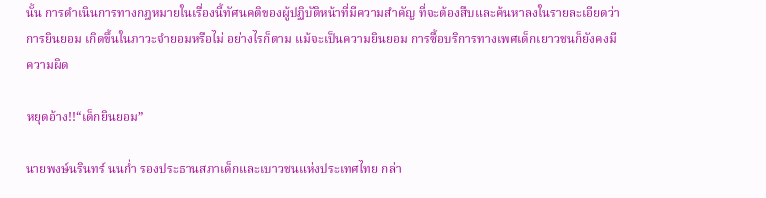นั้น การดำเนินการทางกฎหมายในเรื่องนี้ทัศนคติของผู้ปฏิบัติหน้าที่มีความสำคัญ ที่จะต้องสืบและค้นหาลงในรายละเอียดว่าการยินยอม เกิดขึ้นในภาวะจำยอมหรือไม่ อย่างไรก็ตาม แม้จะเป็นความยินยอม การซื้อบริการทางเพศเด็กเยาวชนก็ยังคงมีความผิด

หยุดอ้าง!!“เด็กยินยอม”

นายพงษ์นรินทร์ นนก่ำ รองประธานสภาเด็กและเบาวชนแห่งประเทศไทย กล่า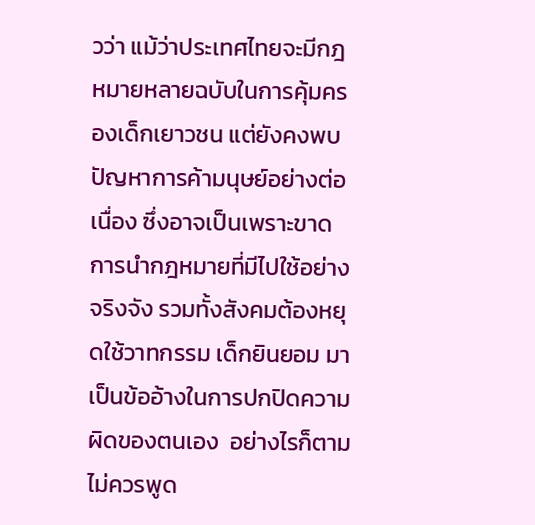วว่า แม้ว่าประเทศไทยจะมีกฎหมายหลายฉบับในการคุ้มครองเด็กเยาวชน แต่ยังคงพบปัญหาการค้ามนุษย์อย่างต่อเนื่อง ซึ่งอาจเป็นเพราะขาดการนำกฎหมายที่มีไปใช้อย่างจริงจัง รวมทั้งสังคมต้องหยุดใช้วาทกรรม เด็กยินยอม มาเป็นข้ออ้างในการปกปิดความผิดของตนเอง  อย่างไรก็ตาม ไม่ควรพูด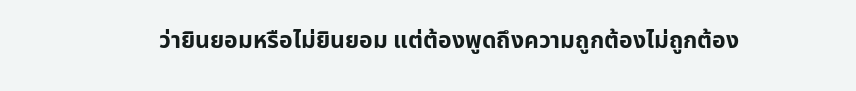ว่ายินยอมหรือไม่ยินยอม แต่ต้องพูดถึงความถูกต้องไม่ถูกต้อง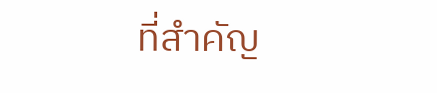ที่สำคัญ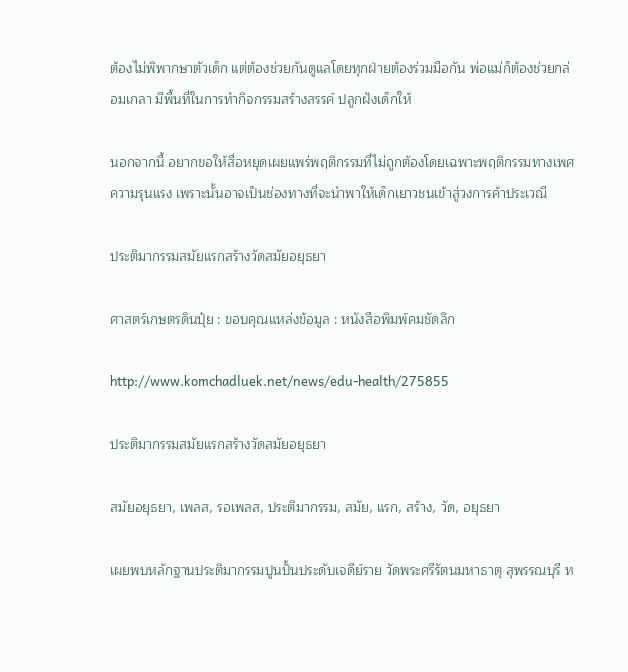ต้องไม่พิพากษาตัวเด็ก แต่ต้องช่วยกันดูแลโดยทุกฝ่ายต้องร่วมมือกัน พ่อแม่ก็ต้องช่วยกล่อมเกลา มีพื้นที่ในการทำกิจกรรมสร้างสรรค์ ปลูกฝังเด็กให้

นอกจากนี้ อยากขอให้สื่อหยุดเผยแพร่พฤติกรรมที่ไม่ถูกต้องโดยเฉพาะพฤติกรรมทางเพศ ความรุนแรง เพราะนั้นอาจเป็นช่องทางที่จะนำพาให้เด็กเยาวชนเข้าสู่วงการค้าประเวณี

ประติมากรรมสมัยแรกสร้างวัดสมัยอยุธยา

ศาสตร์เกษตรดินปุ๋ย : ขอบคุณแหล่งข้อมูล : หนังสือพิมพ์คมชัดลึก

http://www.komchadluek.net/news/edu-health/275855

ประติมากรรมสมัยแรกสร้างวัดสมัยอยุธยา

สมัยอยุธยา, เพลส, รอเพลส, ประติมากรรม, สมัย, แรก, สร้าง, วัด, อยุธยา

เผยพบหลักฐานประติมากรรมปูนปั้นประดับเจดีย์ราย วัดพระศรีรัตนมหาธาตุ สุพรรณบุรี ท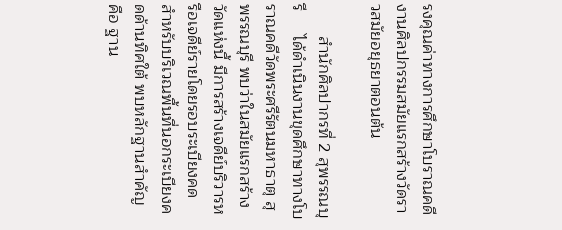รงคุณค่าทางการศึกษาโบราณคดี งานศิลปกรรมสมัยแรกสร้างวัดราวสมัยอยุธยาตอนต้น

       สำนักศิลปากรที่ 2 สุพรรณบุรี     ได้ดำเนินงานขุดศึกษาทางโบราณคดีวัดพระศรีรัตนมหาธาตุ สุพรรณบุรี พบว่าในสมัยแรกสร้างวัดแห่งนี้ มีการสร้างเจดีย์บริวารหรือเจดีย์รายโดยรอบระเบียงคด สำหรับบริเวณพื้นที่นอกระเบียงคดด้านทิศใต้ พบหลักฐานสำคัญ    คือ ฐาน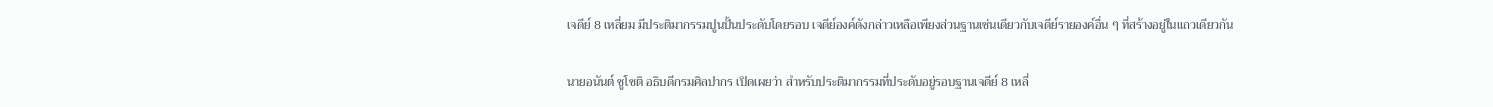เจดีย์ 8 เหลี่ยม มีประติมากรรมปูนปั้นประดับโดยรอบ เจดีย์องค์ดังกล่าวเหลือเพียงส่วนฐานเช่นเดียวกับเจดีย์รายองค์อื่น ๆ ที่สร้างอยู่ในแถวเดียวกัน

นายอนันต์ ชูโชติ อธิบดีกรมศิลปากร เปิดเผยว่า สำหรับประติมากรรมที่ประดับอยู่รอบฐานเจดีย์ 8 เหลี่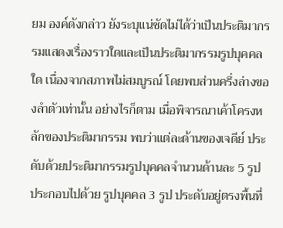ยม องค์ดังกล่าว ยังระบุแน่ชัดไม่ได้ว่าเป็นประติมากรรมแสดงเรื่องราวใดและเป็นประติมากรรมรูปบุคคลใด เนื่องจากสภาพไม่สมบูรณ์ โดยพบส่วนครึ่งล่างของลำตัวเท่านั้น อย่างไรก็ตาม เมื่อพิจารณาเค้าโครงหลักของประติมากรรม พบว่าแต่ละด้านของเจดีย์ ประดับด้วยประติมากรรมรูปบุคคลจำนวนด้านละ 5 รูป ประกอบไปด้วย รูปบุคคล 3 รูป ประดับอยู่ตรงพื้นที่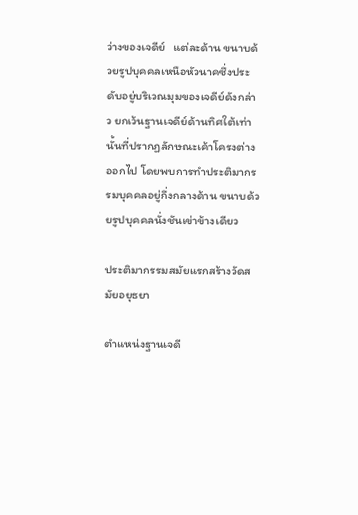ว่างของเจดีย์   แต่ละด้าน ขนาบด้วยรูปบุคคลเหนือหัวนาคซึ่งประดับอยู่บริเวณมุมของเจดีย์ดังกล่าว ยกเว้นฐานเจดีย์ด้านทิศใต้เท่านั้นที่ปรากฏลักษณะเค้าโครงต่างออกไป โดยพบการทำประติมากรรมบุคคลอยู่กึ่งกลางด้าน ขนาบด้วยรูปบุคคลนั่งชันเข่าข้างเดียว

ประติมากรรมสมัยแรกสร้างวัดสมัยอยุธยา

ตำแหน่งฐานเจดี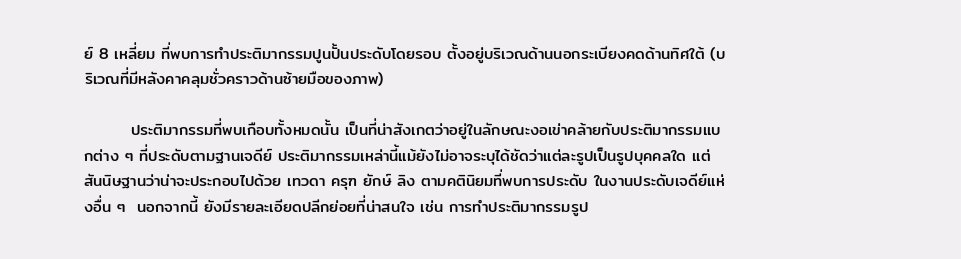ย์ 8 เหลี่ยม ที่พบการทำประติมากรรมปูนปั้นประดับโดยรอบ ตั้งอยู่บริเวณด้านนอกระเบียงคดด้านทิศใต้ (บริเวณที่มีหลังคาคลุมชั่วคราวด้านซ้ายมือของภาพ)

        ประติมากรรมที่พบเกือบทั้งหมดนั้น เป็นที่น่าสังเกตว่าอยู่ในลักษณะงอเข่าคล้ายกับประติมากรรมแบกต่าง ๆ ที่ประดับตามฐานเจดีย์ ประติมากรรมเหล่านี้แม้ยังไม่อาจระบุได้ชัดว่าแต่ละรูปเป็นรูปบุคคลใด แต่สันนิษฐานว่าน่าจะประกอบไปด้วย เทวดา ครุฑ ยักษ์ ลิง ตามคตินิยมที่พบการประดับ ในงานประดับเจดีย์แห่งอื่น ๆ  นอกจากนี้ ยังมีรายละเอียดปลีกย่อยที่น่าสนใจ เช่น การทำประติมากรรมรูป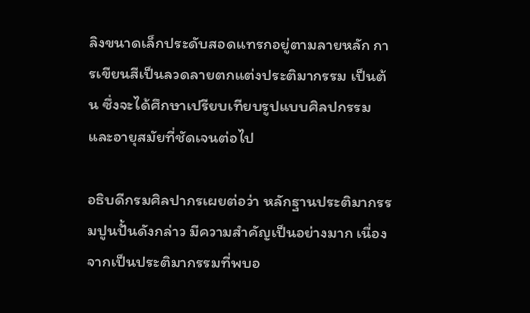ลิงขนาดเล็กประดับสอดแทรกอยู่ตามลายหลัก การเขียนสีเป็นลวดลายตกแต่งประติมากรรม เป็นต้น ซึ่งจะได้ศึกษาเปรียบเทียบรูปแบบศิลปกรรมและอายุสมัยที่ชัดเจนต่อไป

อธิบดีกรมศิลปากรเผยต่อว่า หลักฐานประติมากรรมปูนปั้นดังกล่าว มีความสำคัญเป็นอย่างมาก เนื่องจากเป็นประติมากรรมที่พบอ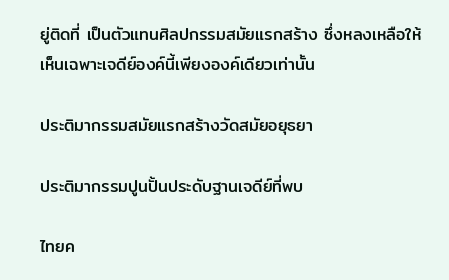ยู่ติดที่ เป็นตัวแทนศิลปกรรมสมัยแรกสร้าง ซึ่งหลงเหลือให้เห็นเฉพาะเจดีย์องค์นี้เพียงองค์เดียวเท่านั้น

ประติมากรรมสมัยแรกสร้างวัดสมัยอยุธยา

ประติมากรรมปูนปั้นประดับฐานเจดีย์ที่พบ

ไทยค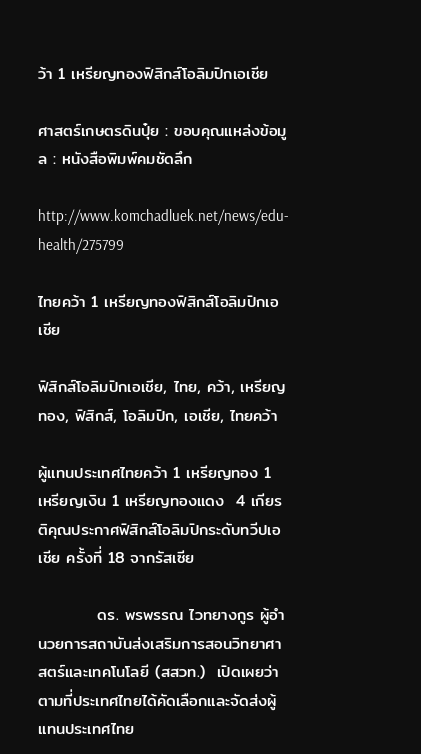ว้า 1 เหรียญทองฟิสิกส์โอลิมปิกเอเชีย

ศาสตร์เกษตรดินปุ๋ย : ขอบคุณแหล่งข้อมูล : หนังสือพิมพ์คมชัดลึก

http://www.komchadluek.net/news/edu-health/275799

ไทยคว้า 1 เหรียญทองฟิสิกส์โอลิมปิกเอเชีย

ฟิสิกส์โอลิมปิกเอเชีย, ไทย, คว้า, เหรียญทอง, ฟิสิกส์, โอลิมปิก, เอเชีย, ไทยคว้า

ผู้แทนประเทศไทยคว้า 1 เหรียญทอง 1 เหรียญเงิน 1 เหรียญทองแดง  4 เกียรติคุณประกาศฟิสิกส์โอลิมปิกระดับทวีปเอเชีย ครั้งที่ 18 จากรัสเซีย

          ดร. พรพรรณ ไวทยางกูร ผู้อำนวยการสถาบันส่งเสริมการสอนวิทยาศาสตร์และเทคโนโลยี (สสวท.)  เปิดเผยว่าตามที่ประเทศไทยได้คัดเลือกและจัดส่งผู้แทนประเทศไทย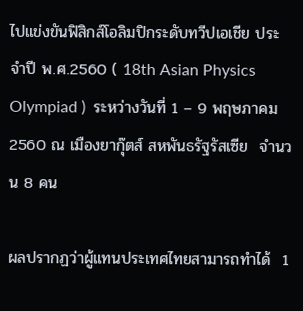ไปแข่งขันฟิสิกส์โอลิมปิกระดับทวีปเอเชีย ประจำปี พ.ศ.2560 ( 18th Asian Physics Olympiad )  ระหว่างวันที่ 1 – 9 พฤษภาคม 2560 ณ เมืองยากุ๊ตส์ สหพันธรัฐรัสเซีย  จำนวน 8 คน

ผลปรากฏว่าผู้แทนประเทศไทยสามารถทำได้  1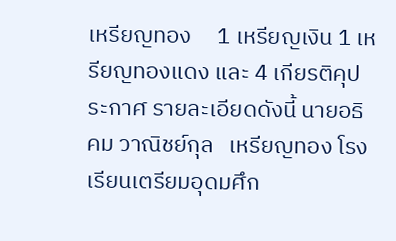เหรียญทอง     1 เหรียญเงิน 1 เหรียญทองแดง และ 4 เกียรติคุประกาศ รายละเอียดดังนี้ นายอธิคม วาณิชย์กุล   เหรียญทอง โรงเรียนเตรียมอุดมศึก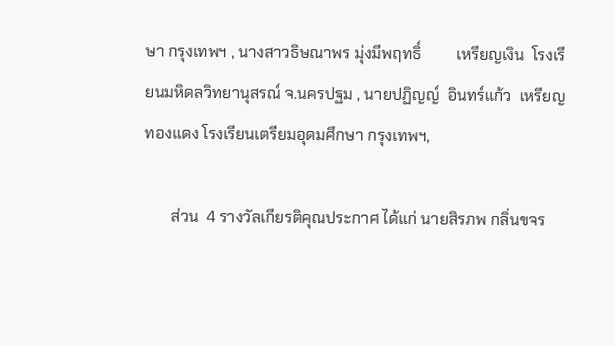ษา กรุงเทพฯ , นางสาวธิษณาพร มุ่งมีพฤทธิ์         เหรียญเงิน  โรงเรียนมหิดลวิทยานุสรณ์ จ.นครปฐม , นายปฏิญญ์  อินทร์แก้ว  เหรียญทองแดง โรงเรียนเตรียมอุดมศึกษา กรุงเทพฯ,

       ส่วน  4 รางวัลเกียรติคุณประกาศ ได้แก่ นายสิรภพ กลิ่นขจร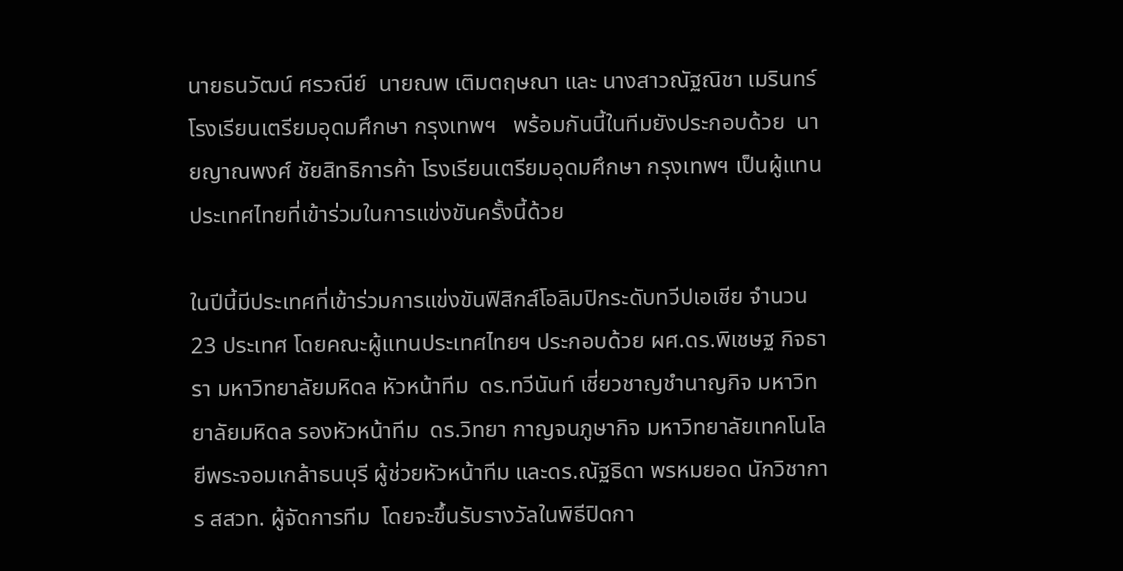นายธนวัฒน์ ศรวณีย์  นายณพ เติมตฤษณา และ นางสาวณัฐณิชา เมรินทร์  โรงเรียนเตรียมอุดมศึกษา กรุงเทพฯ   พร้อมกันนี้ในทีมยังประกอบด้วย  นายญาณพงศ์ ชัยสิทธิการค้า โรงเรียนเตรียมอุดมศึกษา กรุงเทพฯ เป็นผู้แทนประเทศไทยที่เข้าร่วมในการแข่งขันครั้งนี้ด้วย

ในปีนี้มีประเทศที่เข้าร่วมการแข่งขันฟิสิกส์โอลิมปิกระดับทวีปเอเชีย จำนวน 23 ประเทศ โดยคณะผู้แทนประเทศไทยฯ ประกอบด้วย ผศ.ดร.พิเชษฐ กิจธารา มหาวิทยาลัยมหิดล หัวหน้าทีม  ดร.ทวีนันท์ เชี่ยวชาญชำนาญกิจ มหาวิทยาลัยมหิดล รองหัวหน้าทีม  ดร.วิทยา กาญจนภูษากิจ มหาวิทยาลัยเทคโนโลยีพระจอมเกล้าธนบุรี ผู้ช่วยหัวหน้าทีม และดร.ณัฐธิดา พรหมยอด นักวิชาการ สสวท. ผู้จัดการทีม  โดยจะขึ้นรับรางวัลในพิธีปิดกา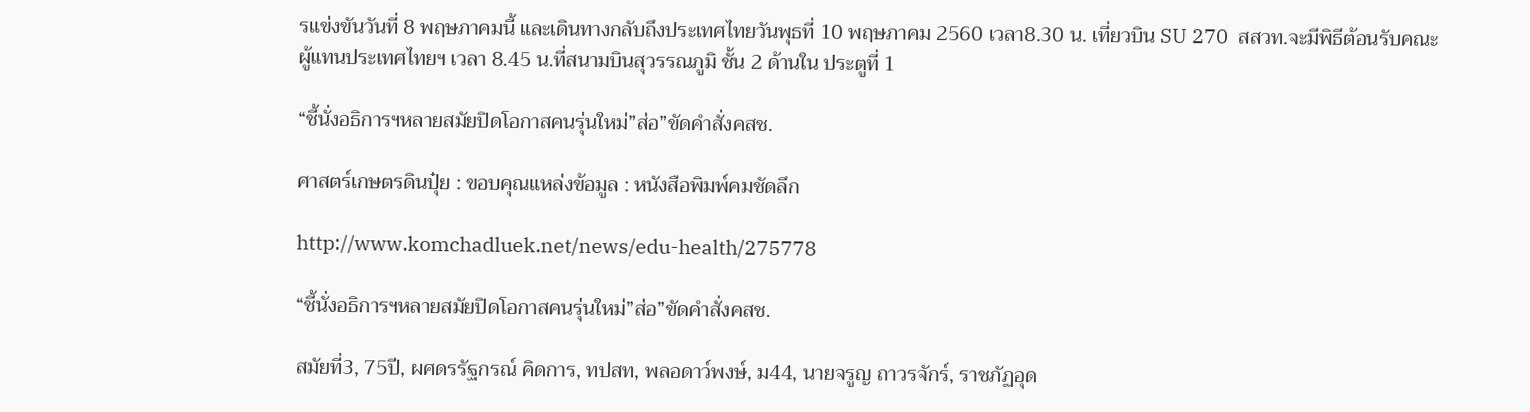รแข่งขันวันที่ 8 พฤษภาคมนี้ และเดินทางกลับถึงประเทศไทยวันพุธที่ 10 พฤษภาคม 2560 เวลา8.30 น. เที่ยวบิน SU 270  สสวท.จะมีพิธีต้อนรับคณะผู้แทนประเทศไทยฯ เวลา 8.45 น.ที่สนามบินสุวรรณภูมิ ชั้น 2 ด้านใน ประตูที่ 1

“ชี้นั่งอธิการฯหลายสมัยปิดโอกาสคนรุ่นใหม่”ส่อ”ขัดคำสั่งคสช.

ศาสตร์เกษตรดินปุ๋ย : ขอบคุณแหล่งข้อมูล : หนังสือพิมพ์คมชัดลึก

http://www.komchadluek.net/news/edu-health/275778

“ชี้นั่งอธิการฯหลายสมัยปิดโอกาสคนรุ่นใหม่”ส่อ”ขัดคำสั่งคสช.

สมัยที่3, 75ปี, ผศดรรัฐกรณ์ คิดการ, ทปสท, พลอดาว์พงษ์, ม44, นายจรูญ ถาวรจักร์, ราชภัฏอุด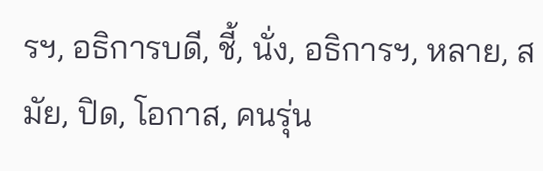รฯ, อธิการบดี, ชี้, นั่ง, อธิการฯ, หลาย, สมัย, ปิด, โอกาส, คนรุ่น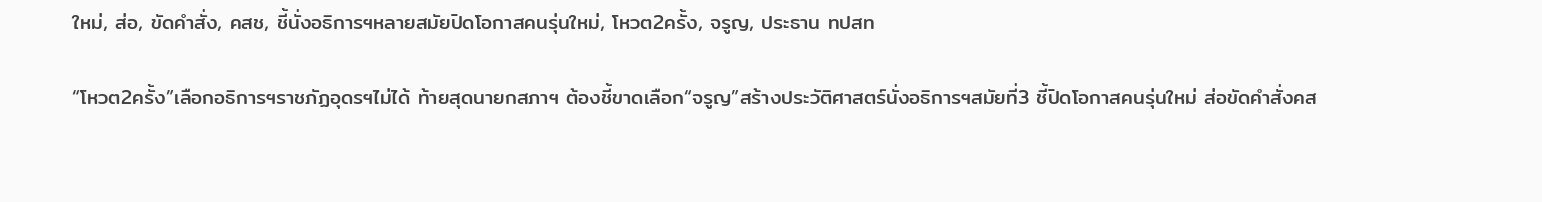ใหม่, ส่อ, ขัดคำสั่ง, คสช, ชี้นั่งอธิการฯหลายสมัยปิดโอกาสคนรุ่นใหม่, โหวต2ครั้ง, จรูญ, ประธาน ทปสท

“โหวต2ครั้ง”เลือกอธิการฯราชภัฏอุดรฯไม่ได้ ท้ายสุดนายกสภาฯ ต้องชี้ขาดเลือก“จรูญ”สร้างประวัติศาสตร์นั่งอธิการฯสมัยที่3 ชี้ปิดโอกาสคนรุ่นใหม่ ส่อขัดคำสั่งคส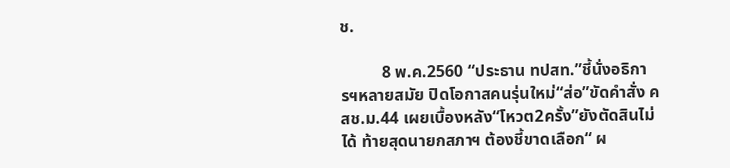ช.

          8 พ.ค.2560 “ประธาน ทปสท.”ชี้นั่งอธิการฯหลายสมัย ปิดโอกาสคนรุ่นใหม่“ส่อ”ขัดคำสั่ง คสช.ม.44 เผยเบื้องหลัง“โหวต2ครั้ง”ยังตัดสินไม่ได้ ท้ายสุดนายกสภาฯ ต้องชี้ขาดเลือก“ ผ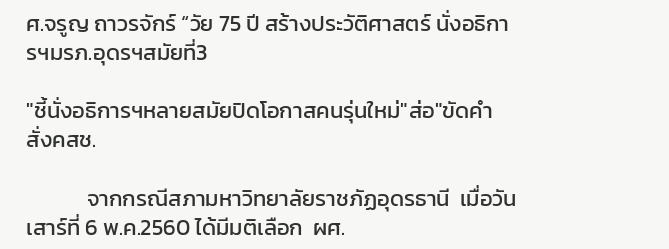ศ.จรูญ ถาวรจักร์ “วัย 75 ปี สร้างประวัติศาสตร์ นั่งอธิการฯมรภ.อุดรฯสมัยที่3

"ชี้นั่งอธิการฯหลายสมัยปิดโอกาสคนรุ่นใหม่"ส่อ"ขัดคำสั่งคสช.

            จากกรณีสภามหาวิทยาลัยราชภัฏอุดรธานี  เมื่อวันเสาร์ที่ 6 พ.ค.2560 ได้มีมติเลือก  ผศ.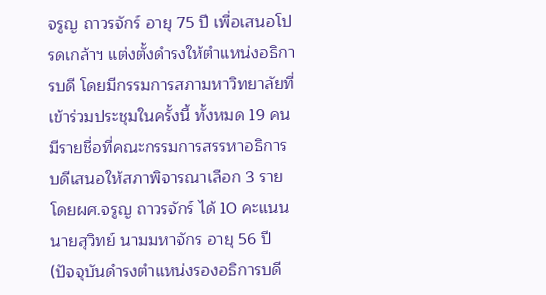จรูญ ถาวรจักร์ อายุ 75 ปี เพื่อเสนอโปรดเกล้าฯ แต่งตั้งดำรงให้ตำแหน่งอธิการบดี โดยมีกรรมการสภามหาวิทยาลัยที่เข้าร่วมประชุมในครั้งนี้ ทั้งหมด 19 คน มีรายชื่อที่คณะกรรมการสรรหาอธิการบดีเสนอให้สภาพิจารณาเลือก 3 ราย โดยผศ.จรูญ ถาวรจักร์ ได้ 10 คะแนน นายสุวิทย์ นามมหาจักร อายุ 56 ปี (ปัจจุบันดำรงตำแหน่งรองอธิการบดี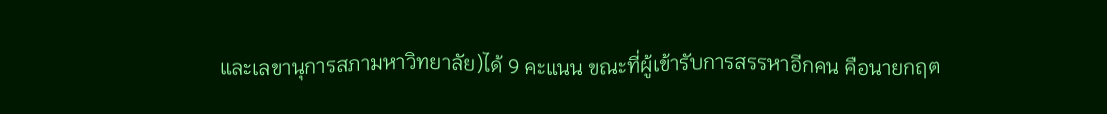และเลขานุการสภามหาวิทยาลัย)ได้ 9 คะแนน ขณะที่ผู้เข้ารับการสรรหาอีกคน คือนายกฤต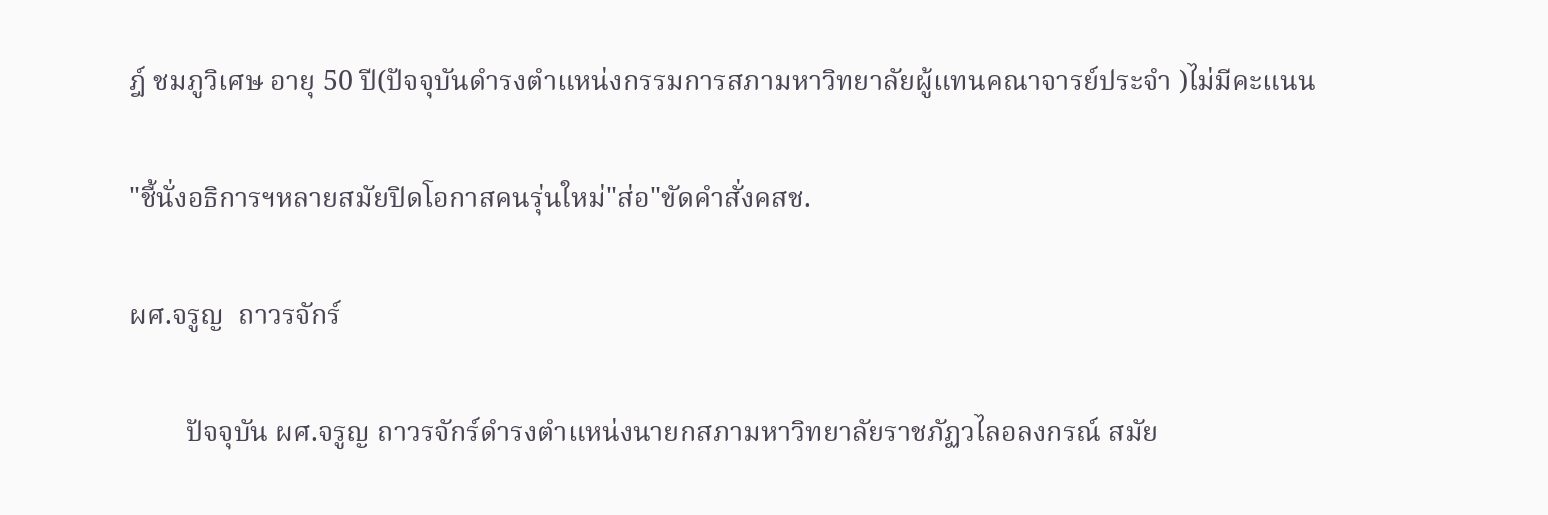ฎ์ ชมภูวิเศษ อายุ 50 ปี(ปัจจุบันดำรงตำแหน่งกรรมการสภามหาวิทยาลัยผู้แทนคณาจารย์ประจำ )ไม่มีคะแนน

"ชี้นั่งอธิการฯหลายสมัยปิดโอกาสคนรุ่นใหม่"ส่อ"ขัดคำสั่งคสช.

ผศ.จรูญ  ถาวรจักร์

        ปัจจุบัน ผศ.จรูญ ถาวรจักร์ดำรงตำแหน่งนายกสภามหาวิทยาลัยราชภัฏวไลอลงกรณ์ สมัย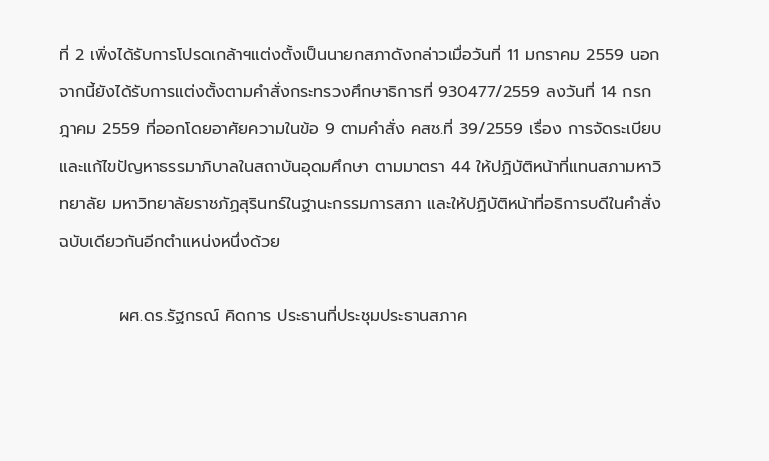ที่ 2 เพิ่งได้รับการโปรดเกล้าฯแต่งตั้งเป็นนายกสภาดังกล่าวเมื่อวันที่ 11 มกราคม 2559 นอกจากนี้ยังได้รับการแต่งตั้งตามคำสั่งกระทรวงศึกษาธิการที่ 930477/2559 ลงวันที่ 14 กรกฎาคม 2559 ที่ออกโดยอาศัยความในข้อ 9 ตามคำสั่ง คสช.ที่ 39/2559 เรื่อง การจัดระเบียบและแก้ไขปัญหาธรรมาภิบาลในสถาบันอุดมศึกษา ตามมาตรา 44 ให้ปฏิบัติหน้าที่แทนสภามหาวิทยาลัย มหาวิทยาลัยราชภัฏสุรินทร์ในฐานะกรรมการสภา และให้ปฏิบัติหน้าที่อธิการบดีในคำสั่งฉบับเดียวกันอีกตำแหน่งหนึ่งด้วย

          ผศ.ดร.รัฐกรณ์ คิดการ ประธานที่ประชุมประธานสภาค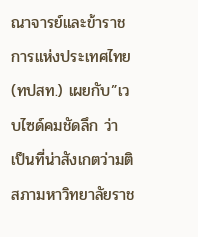ณาจารย์และข้าราชการแห่งประเทศไทย(ทปสท.) เผยกับ”เวบไซด์คมชัดลึก ว่า เป็นที่น่าสังเกตว่ามติสภามหาวิทยาลัยราช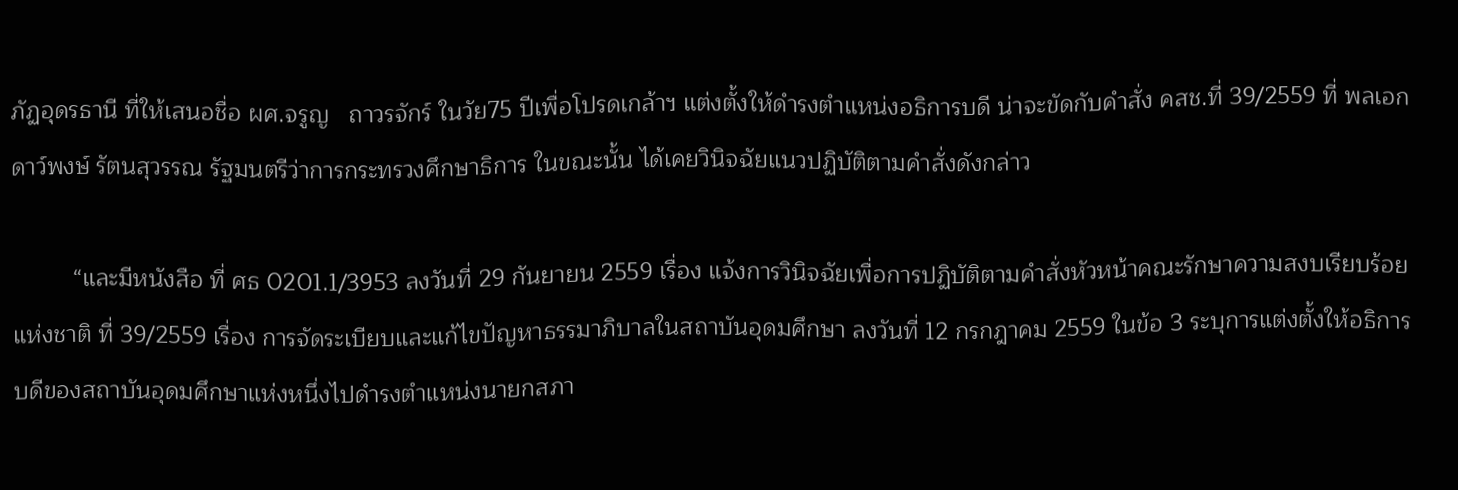ภัฏอุดรธานี ที่ให้เสนอชื่อ ผศ.จรูญ   ถาวรจักร์ ในวัย75 ปีเพื่อโปรดเกล้าฯ แต่งตั้งให้ดำรงตำแหน่งอธิการบดี น่าจะขัดกับคำสั่ง คสช.ที่ 39/2559 ที่ พลเอกดาว์พงษ์ รัตนสุวรรณ รัฐมนตรีว่าการกระทรวงศึกษาธิการ ในขณะนั้น ได้เคยวินิจฉัยแนวปฏิบัติตามคำสั่งดังกล่าว

         “และมีหนังสือ ที่ ศธ 0201.1/3953 ลงวันที่ 29 กันยายน 2559 เรื่อง แจ้งการวินิจฉัยเพื่อการปฏิบัติตามคำสั่งหัวหน้าคณะรักษาความสงบเรียบร้อยแห่งชาติ ที่ 39/2559 เรื่อง การจัดระเบียบและแก้ไขปัญหาธรรมาภิบาลในสถาบันอุดมศึกษา ลงวันที่ 12 กรกฎาคม 2559 ในข้อ 3 ระบุการแต่งตั้งให้อธิการบดีของสถาบันอุดมศึกษาแห่งหนึ่งไปดำรงตำแหน่งนายกสภา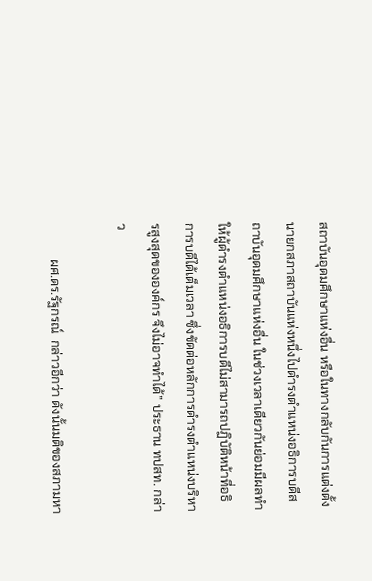สถาบันอุดมศึกษาแห่งอื่น หรือในทางกลับกันการแต่งตั้งนายกสภาสถาบันแห่งหนึ่งไปดำรงตำแหน่งอธิการบดีสถาบันอุดมศึกษาแห่งอื่น ในช่วงเวลาเดียวกันย่อมมีผลทำให้ผู้ดำรงตำแหน่งอธิการบดีไม่สามารถปฏิบัติหน้าที่อธิการบดีได้เต็มเวลา ซึ่งขัดต่อหลักการดำรงตำแหน่งบริหารสูงสุดขององค์กร จึงไม่อาจทำได้” ประธาน ทปสท. กล่าว

           ผศ.ดร.รัฐกรณ์  กล่าวอีกว่า ดังนั้นมติของสภามหา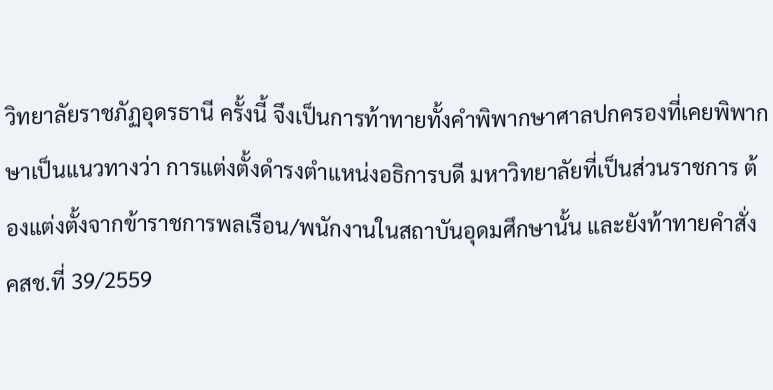วิทยาลัยราชภัฏอุดรธานี ครั้งนี้ จึงเป็นการท้าทายทั้งคำพิพากษาศาลปกครองที่เคยพิพากษาเป็นแนวทางว่า การแต่งตั้งดำรงตำแหน่งอธิการบดี มหาวิทยาลัยที่เป็นส่วนราชการ ต้องแต่งตั้งจากข้าราชการพลเรือน/พนักงานในสถาบันอุดมศึกษานั้น และยังท้าทายคำสั่ง คสช.ที่ 39/2559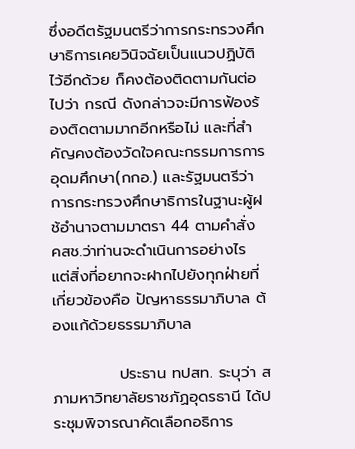ซึ่งอดีตรัฐมนตรีว่าการกระทรวงศึกษาธิการเคยวินิจฉัยเป็นแนวปฏิบัติไว้อีกด้วย ก็คงต้องติดตามกันต่อไปว่า กรณี ดังกล่าวจะมีการฟ้องร้องติดตามมากอีกหรือไม่ และที่สำคัญคงต้องวัดใจคณะกรรมการการอุดมศึกษา(กกอ.) และรัฐมนตรีว่าการกระทรวงศึกษาธิการในฐานะผู้ฝช้อำนาจตามมาตรา 44 ตามคำสั่ง คสช.ว่าท่านจะดำเนินการอย่างไร แต่สิ่งที่อยากจะฝากไปยังทุกฝ่ายที่เกี่ยวข้องคือ ปัญหาธรรมาภิบาล ต้องแก้ด้วยธรรมาภิบาล

            ประธาน ทปสท. ระบุว่า สภามหาวิทยาลัยราชภัฏอุดรธานี ได้ประชุมพิจารณาคัดเลือกอธิการ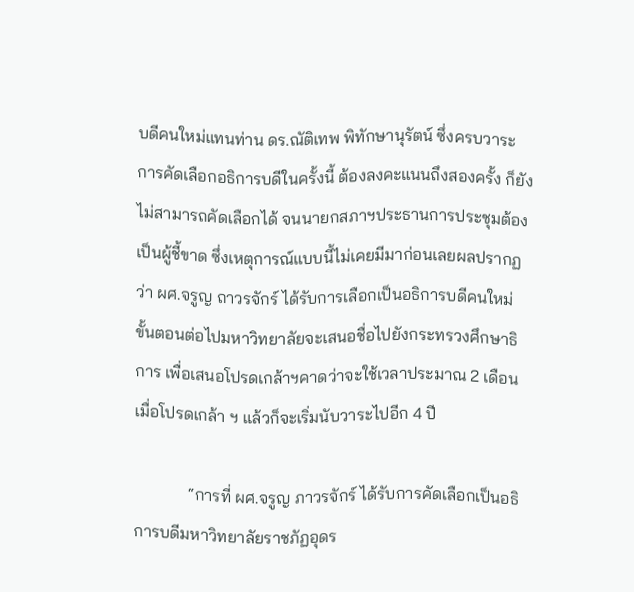บดีคนใหม่แทนท่าน ดร.ณัติเทพ พิทักษานุรัตน์ ซึ่งครบวาระ การคัดเลือกอธิการบดีในครั้งนี้ ต้องลงคะแนนถึงสองครั้ง ก็ยังไม่สามารถคัดเลือกได้ จนนายกสภาฯประธานการประชุมต้องเป็นผู้ชี้ขาด ซึ่งเหตุการณ์แบบนี้ไม่เคยมีมาก่อนเลยผลปรากฏว่า ผศ.จรูญ ถาวรจักร์ ได้รับการเลือกเป็นอธิการบดีคนใหม่ ขั้นตอนต่อไปมหาวิทยาลัยจะเสนอชื่อไปยังกระทรวงศึกษาธิการ เพื่อเสนอโปรดเกล้าฯคาดว่าจะใช้เวลาประมาณ 2 เดือน เมื่อโปรดเกล้า ฯ แล้วก็จะเริ่มนับวาระไปอีก 4 ปี

             “การที่ ผศ.จรูญ ภาวรจักร์ ได้รับการคัดเลือกเป็นอธิการบดีมหาวิทยาลัยราชภัฏอุดร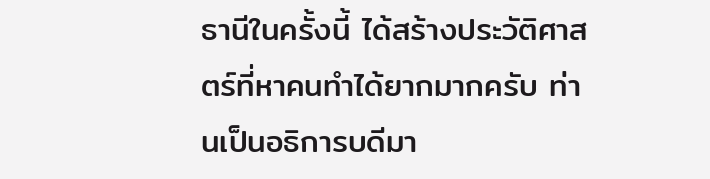ธานีในครั้งนี้ ได้สร้างประวัติศาสตร์ที่หาคนทำได้ยากมากครับ ท่านเป็นอธิการบดีมา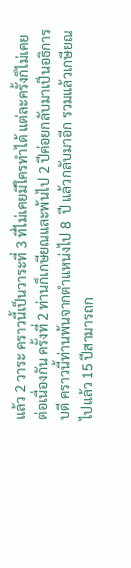แล้ว 2 วาระ คราวนี้เป็นวาระที่ 3 ที่ไม่เคยมีใครทำได้ แต่ละครั้งก็ไม่เคยต่อเนื่องกัน ครั้งที่ 2 ท่านก็เกษียณและพ้นไป 2 ปีค่อยกลับมาเป็นอธิการบดี คราวนี้ท่านพ้นจากตำแหน่งไป 8  ปี แล้วกลับมาอีก รวมแล้วเกษียณไปแล้ว 15 ปีสามารถก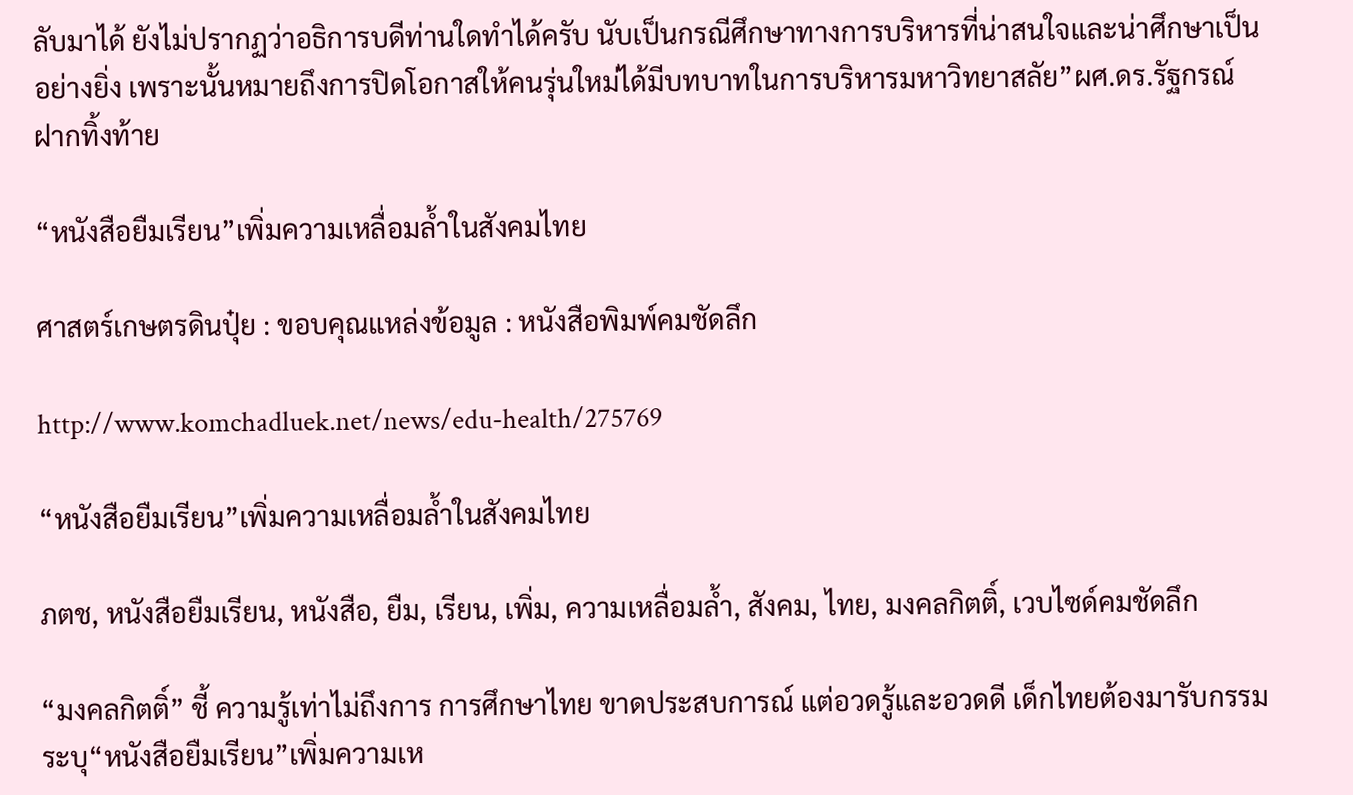ลับมาได้ ยังไม่ปรากฏว่าอธิการบดีท่านใดทำได้ครับ นับเป็นกรณีศึกษาทางการบริหารที่น่าสนใจและน่าศึกษาเป็นอย่างยิ่ง เพราะนั้นหมายถึงการปิดโอกาสให้คนรุ่นใหม่ได้มีบทบาทในการบริหารมหาวิทยาสลัย”ผศ.ดร.รัฐกรณ์ ฝากทิ้งท้าย

“หนังสือยืมเรียน”เพิ่มความเหลื่อมล้ำในสังคมไทย

ศาสตร์เกษตรดินปุ๋ย : ขอบคุณแหล่งข้อมูล : หนังสือพิมพ์คมชัดลึก

http://www.komchadluek.net/news/edu-health/275769

“หนังสือยืมเรียน”เพิ่มความเหลื่อมล้ำในสังคมไทย

ภตช, หนังสือยืมเรียน, หนังสือ, ยืม, เรียน, เพิ่ม, ความเหลื่อมล้ำ, สังคม, ไทย, มงคลกิตติ์, เวบไซด์คมชัดลึก

“มงคลกิตติ์” ชี้ ความรู้เท่าไม่ถึงการ การศึกษาไทย ขาดประสบการณ์ แต่อวดรู้และอวดดี เด็กไทยต้องมารับกรรม ระบุ“หนังสือยืมเรียน”เพิ่มความเห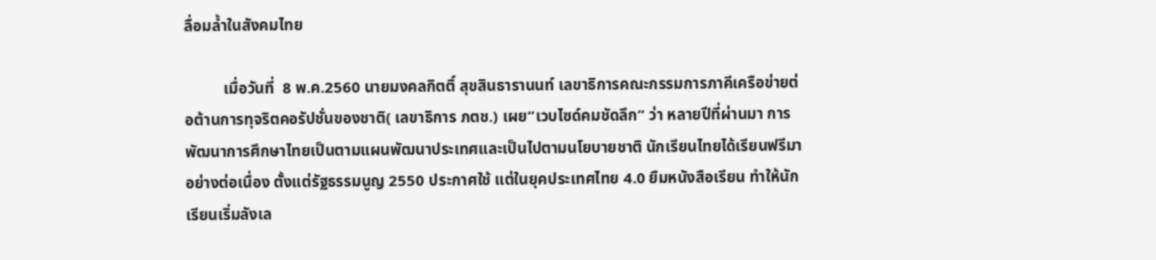ลื่อมล้ำในสังคมไทย

          เมื่อวันที่  8 พ.ค.2560 นายมงคลกิตติ์ สุขสินธารานนท์ เลขาธิการคณะกรรมการภาคีเครือข่ายต่อต้านการทุจริตคอรัปชั่นของชาติ( เลขาธิการ ภตช.) เผย”เวบไซด์คมชัดลึก” ว่า หลายปีที่ผ่านมา การพัฒนาการศึกษาไทยเป็นตามแผนพัฒนาประเทศและเป็นไปตามนโยบายชาติ นักเรียนไทยได้เรียนฟรีมาอย่างต่อเนื่อง ตั้งแต่รัฐธรรมนูญ 2550 ประกาศใช้ แต่ในยุคประเทศไทย 4.0 ยืมหนังสือเรียน ทำให้นักเรียนเริ่มลังเล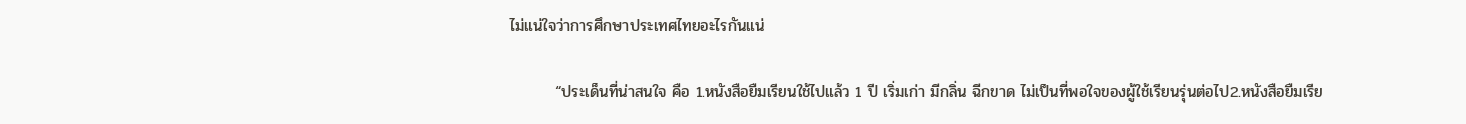ไม่แน่ใจว่าการศึกษาประเทศไทยอะไรกันแน่

        “ประเด็นที่น่าสนใจ คือ 1.หนังสือยืมเรียนใช้ไปแล้ว 1 ปี เริ่มเก่า มีกลิ่น ฉีกขาด ไม่เป็นที่พอใจของผู้ใช้เรียนรุ่นต่อไป2.หนังสือยืมเรีย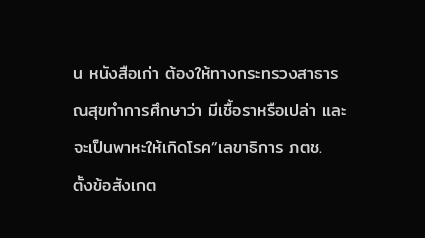น หนังสือเก่า ต้องให้ทางกระทรวงสาธารณสุขทำการศึกษาว่า มีเชื้อราหรือเปล่า และจะเป็นพาหะให้เกิดโรค”เลขาธิการ ภตช. ตั้งข้อสังเกต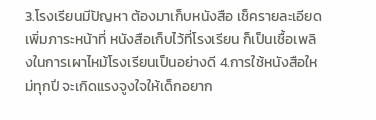3.โรงเรียนมีปัญหา ต้องมาเก็บหนังสือ เช็ครายละเอียด เพิ่มภาระหน้าที่ หนังสือเก็บไว้ที่โรงเรียน ก็เป็นเชื้อเพลิงในการเผาไหม้โรงเรียนเป็นอย่างดี 4.การใช้หนังสือใหม่ทุกปี จะเกิดแรงจูงใจให้เด็กอยาก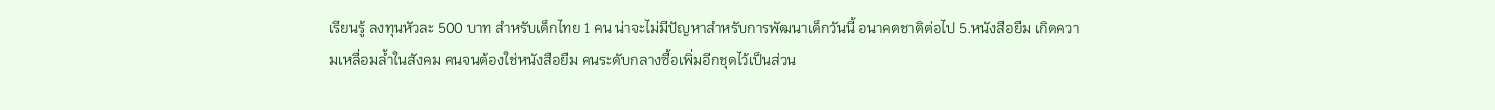เรียนรู้ ลงทุนหัวละ 500 บาท สำหรับเด็กไทย 1 คน น่าจะไม่มีปัญหาสำหรับการพัฒนาเด็กวันนี้ อนาคตชาติต่อไป 5.หนังสือยืม เกิดความเหลื่อมล้ำในสังคม คนจนต้องใช่หนังสือยืม คนระดับกลางซื้อเพิ่มอีกชุดไว้เป็นส่วน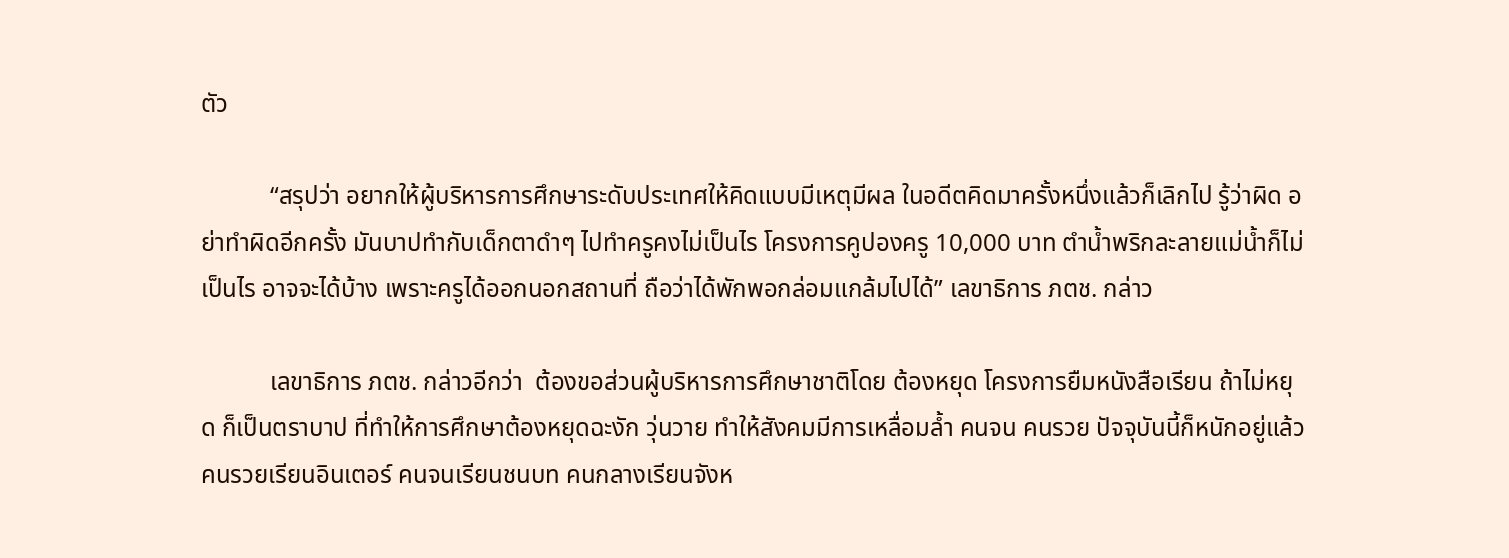ตัว

           “สรุปว่า อยากให้ผู้บริหารการศึกษาระดับประเทศให้คิดแบบมีเหตุมีผล ในอดีตคิดมาครั้งหนึ่งแล้วก็เลิกไป รู้ว่าผิด อย่าทำผิดอีกครั้ง มันบาปทำกับเด็กตาดำๆ ไปทำครูคงไม่เป็นไร โครงการคูปองครู 10,000 บาท ตำน้ำพริกละลายแม่น้ำก็ไม่เป็นไร อาจจะได้บ้าง เพราะครูได้ออกนอกสถานที่ ถือว่าได้พักพอกล่อมแกล้มไปได้” เลขาธิการ ภตช. กล่าว

           เลขาธิการ ภตช. กล่าวอีกว่า  ต้องขอส่วนผู้บริหารการศึกษาชาติโดย ต้องหยุด โครงการยืมหนังสือเรียน ถ้าไม่หยุด ก็เป็นตราบาป ที่ทำให้การศึกษาต้องหยุดฉะงัก วุ่นวาย ทำให้สังคมมีการเหลื่อมล้ำ คนจน คนรวย ปัจจุบันนี้ก็หนักอยู่แล้วคนรวยเรียนอินเตอร์ คนจนเรียนชนบท คนกลางเรียนจังห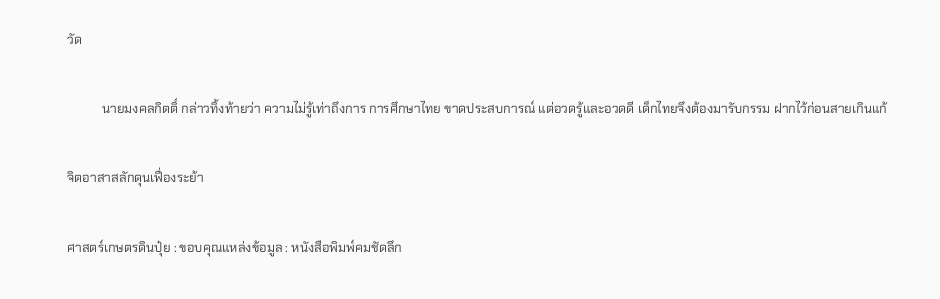วัด

           นายมงคลกิตติ์ กล่าวทิ้งท้ายว่า ความไม่รู้เท่าถึงการ การศึกษาไทย ขาดประสบการณ์ แต่อวดรู้และอวดดี เด็กไทยจึงต้องมารับกรรม ฝากไว้ก่อนสายเกินแก้

จิตอาสาสลักดุนเฟื่องระย้า

ศาสตร์เกษตรดินปุ๋ย : ขอบคุณแหล่งข้อมูล : หนังสือพิมพ์คมชัดลึก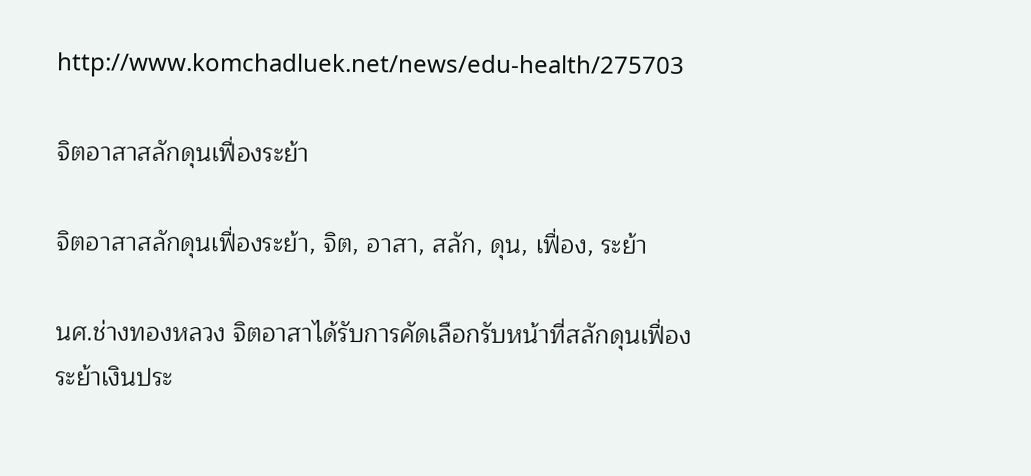http://www.komchadluek.net/news/edu-health/275703

จิตอาสาสลักดุนเฟื่องระย้า

จิตอาสาสลักดุนเฟื่องระย้า, จิต, อาสา, สลัก, ดุน, เฟื่อง, ระย้า

นศ.ช่างทองหลวง จิตอาสาได้รับการคัดเลือกรับหน้าที่สลักดุนเฟื่องระย้าเงินประ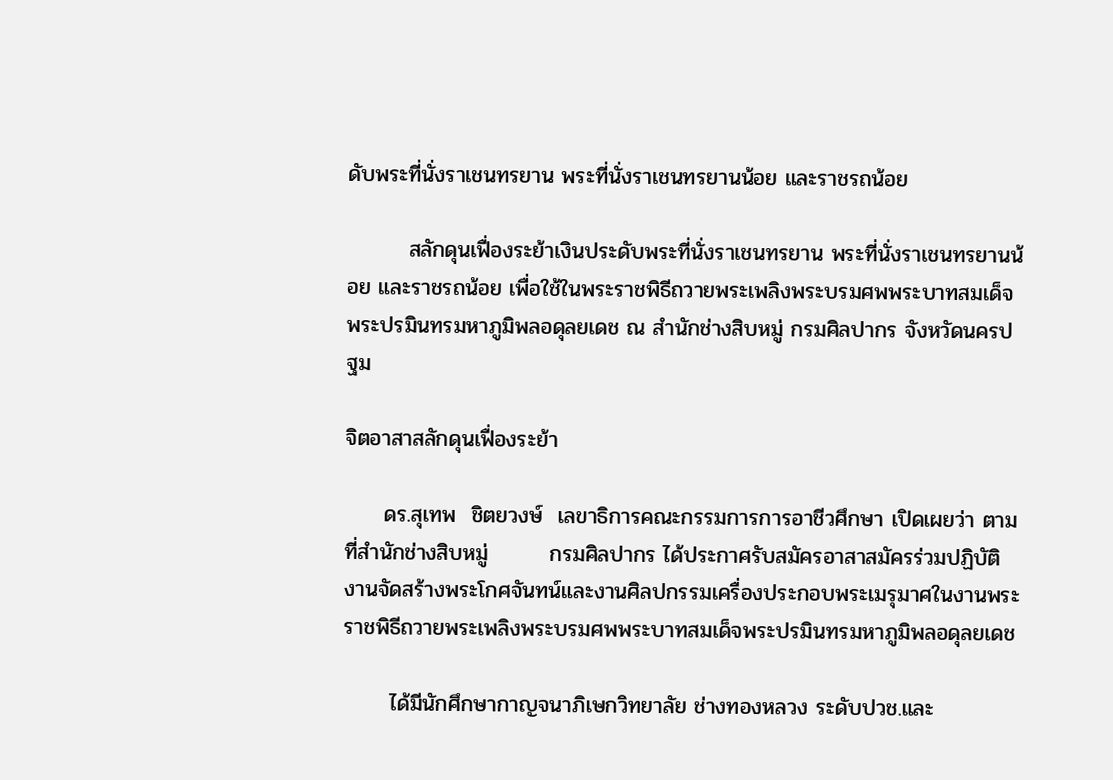ดับพระที่นั่งราเชนทรยาน พระที่นั่งราเชนทรยานน้อย และราชรถน้อย

        สลักดุนเฟื่องระย้าเงินประดับพระที่นั่งราเชนทรยาน พระที่นั่งราเชนทรยานน้อย และราชรถน้อย เพื่อใช้ในพระราชพิธีถวายพระเพลิงพระบรมศพพระบาทสมเด็จพระปรมินทรมหาภูมิพลอดุลยเดช ณ สำนักช่างสิบหมู่ กรมศิลปากร จังหวัดนครปฐม

จิตอาสาสลักดุนเฟื่องระย้า

     ดร.สุเทพ  ชิตยวงษ์  เลขาธิการคณะกรรมการการอาชีวศึกษา เปิดเผยว่า ตามที่สำนักช่างสิบหมู่        กรมศิลปากร ได้ประกาศรับสมัครอาสาสมัครร่วมปฏิบัติงานจัดสร้างพระโกศจันทน์และงานศิลปกรรมเครื่องประกอบพระเมรุมาศในงานพระราชพิธีถวายพระเพลิงพระบรมศพพระบาทสมเด็จพระปรมินทรมหาภูมิพลอดุลยเดช

      ได้มีนักศึกษากาญจนาภิเษกวิทยาลัย ช่างทองหลวง ระดับปวช.และ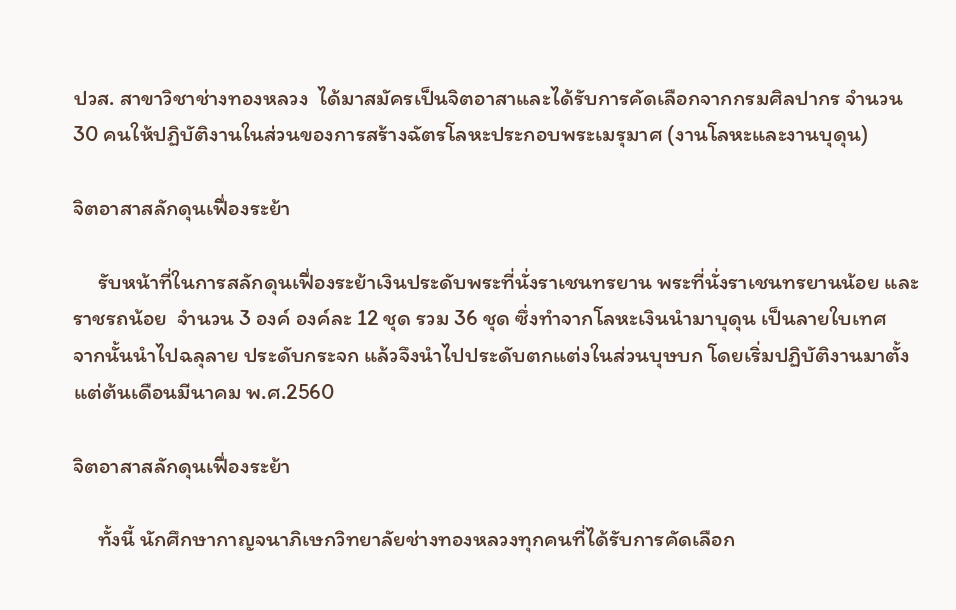ปวส. สาขาวิชาช่างทองหลวง  ได้มาสมัครเป็นจิตอาสาและได้รับการคัดเลือกจากกรมศิลปากร จำนวน 30 คนให้ปฏิบัติงานในส่วนของการสร้างฉัตรโลหะประกอบพระเมรุมาศ (งานโลหะและงานบุดุน)

จิตอาสาสลักดุนเฟื่องระย้า

     รับหน้าที่ในการสลักดุนเฟื่องระย้าเงินประดับพระที่นั่งราเชนทรยาน พระที่นั่งราเชนทรยานน้อย และราชรถน้อย  จำนวน 3 องค์ องค์ละ 12 ชุด รวม 36 ชุด ซึ่งทำจากโลหะเงินนำมาบุดุน เป็นลายใบเทศ   จากนั้นนำไปฉลุลาย ประดับกระจก แล้วจึงนำไปประดับตกแต่งในส่วนบุษบก โดยเริ่มปฏิบัติงานมาตั้งแต่ต้นเดือนมีนาคม พ.ศ.2560

จิตอาสาสลักดุนเฟื่องระย้า

     ทั้งนี้ นักศึกษากาญจนาภิเษกวิทยาลัยช่างทองหลวงทุกคนที่ได้รับการคัดเลือก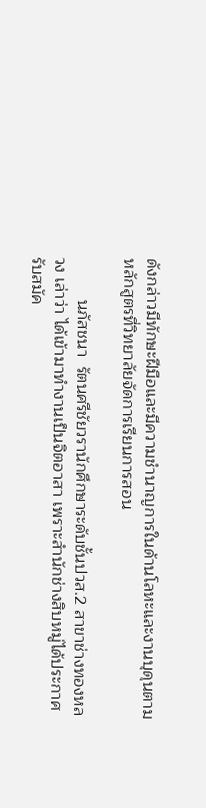ดังกล่าวมีทักษะฝีมือและมีความชำนาญการในด้านโลหะและงานบุดุนตามหลักสูตรที่วิทยาลัยจัดการเรียนการสอน

         นภัสชนา  รัตนศรีชัยวรานักศึกษาระดับชั้นปวส.2 สาขาช่างทองหลวง เล่าว่า ได้เข้ามาทำงานเป็นจิตอาสา เพราะสำนักช่างสิบหมู่ได้ประกาศรับสมัค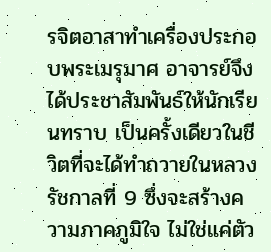รจิตอาสาทำเครื่องประกอบพระเมรุมาศ อาจารย์จึงได้ประชาสัมพันธ์ให้นักเรียนทราบ เป็นครั้งเดียวในชีวิตที่จะได้ทำถวายในหลวงรัชกาลที่ 9 ซึ่งจะสร้างความภาคภูมิใจ ไม่ใช่แค่ตัว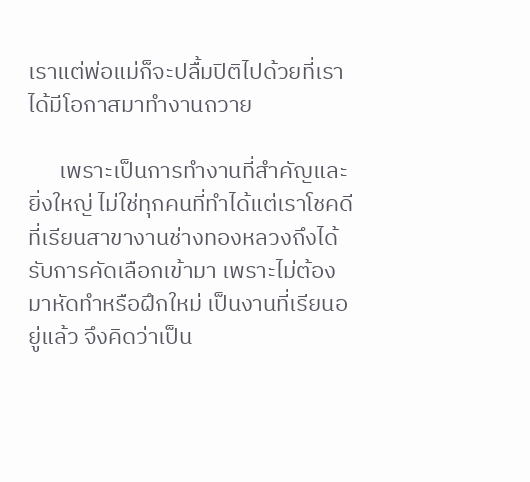เราแต่พ่อแม่ก็จะปลื้มปิติไปด้วยที่เราได้มีโอกาสมาทำงานถวาย

      เพราะเป็นการทำงานที่สำคัญและยิ่งใหญ่ ไม่ใช่ทุกคนที่ทำได้แต่เราโชคดีที่เรียนสาขางานช่างทองหลวงถึงได้รับการคัดเลือกเข้ามา เพราะไม่ต้องมาหัดทำหรือฝึกใหม่ เป็นงานที่เรียนอยู่แล้ว จึงคิดว่าเป็น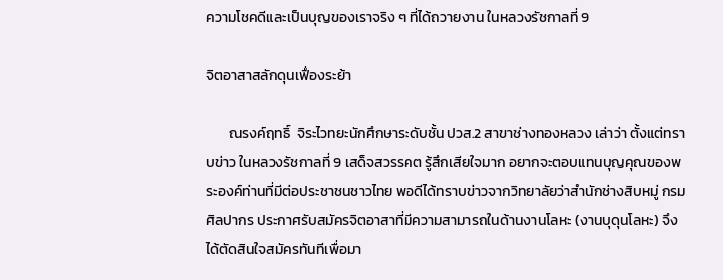ความโชคดีและเป็นบุญของเราจริง ๆ ที่ได้ถวายงาน ในหลวงรัชกาลที่ 9

จิตอาสาสลักดุนเฟื่องระย้า

       ณรงค์ฤทธิ์  จิระไวทยะนักศึกษาระดับชั้น ปวส.2 สาขาช่างทองหลวง เล่าว่า ตั้งแต่ทราบข่าว ในหลวงรัชกาลที่ 9 เสด็จสวรรคต รู้สึกเสียใจมาก อยากจะตอบแทนบุญคุณของพระองค์ท่านที่มีต่อประชาชนชาวไทย พอดีได้ทราบข่าวจากวิทยาลัยว่าสำนักช่างสิบหมู่ กรมศิลปากร ประกาศรับสมัครจิตอาสาที่มีความสามารถในด้านงานโลหะ (งานบุดุนโลหะ) จึงได้ตัดสินใจสมัครทันทีเพื่อมา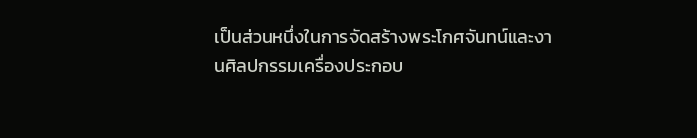เป็นส่วนหนึ่งในการจัดสร้างพระโกศจันทน์และงานศิลปกรรมเครื่องประกอบ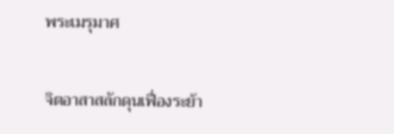พระเมรุมาศ

จิตอาสาสลักดุนเฟื่องระย้า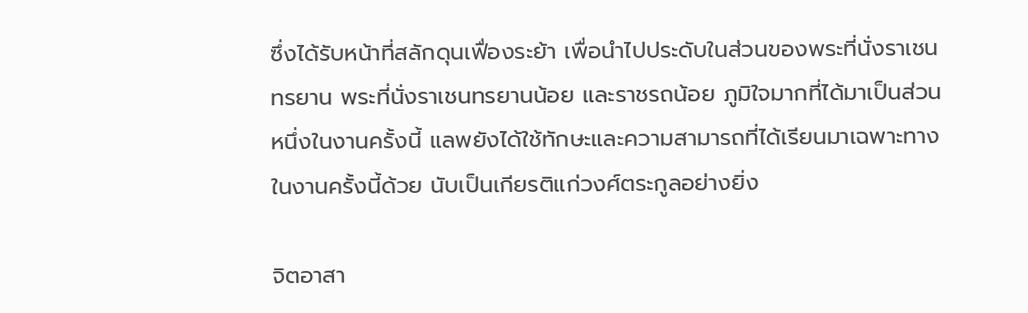ซึ่งได้รับหน้าที่สลักดุนเฟื่องระย้า เพื่อนำไปประดับในส่วนของพระที่นั่งราเชนทรยาน พระที่นั่งราเชนทรยานน้อย และราชรถน้อย ภูมิใจมากที่ได้มาเป็นส่วนหนึ่งในงานครั้งนี้ แลพยังได้ใช้ทักษะและความสามารถที่ได้เรียนมาเฉพาะทางในงานครั้งนี้ด้วย นับเป็นเกียรติแก่วงศ์ตระกูลอย่างยิ่ง

จิตอาสา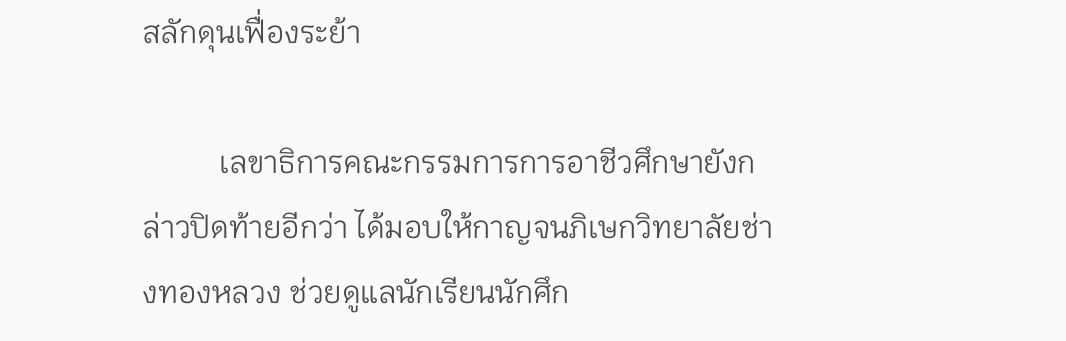สลักดุนเฟื่องระย้า

          เลขาธิการคณะกรรมการการอาชีวศึกษายังกล่าวปิดท้ายอีกว่า ได้มอบให้กาญจนภิเษกวิทยาลัยช่างทองหลวง ช่วยดูแลนักเรียนนักศึก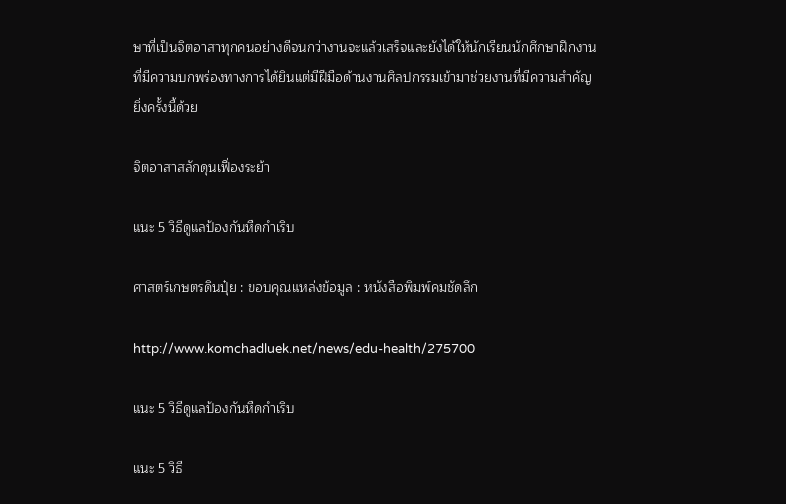ษาที่เป็นจิตอาสาทุกคนอย่างดีจนกว่างานจะแล้วเสร็จและยังได้ให้นักเรียนนักศึกษาฝึกงานที่มีความบกพร่องทางการได้ยินแต่มีฝีมือด้านงานศิลปกรรมเข้ามาช่วยงานที่มีความสำคัญยิ่งครั้งนี้ด้วย

จิตอาสาสลักดุนเฟื่องระย้า

แนะ 5 วิธีดูแลป้องกันหืดกำเริบ

ศาสตร์เกษตรดินปุ๋ย : ขอบคุณแหล่งข้อมูล : หนังสือพิมพ์คมชัดลึก

http://www.komchadluek.net/news/edu-health/275700

แนะ 5 วิธีดูแลป้องกันหืดกำเริบ

แนะ 5 วิธี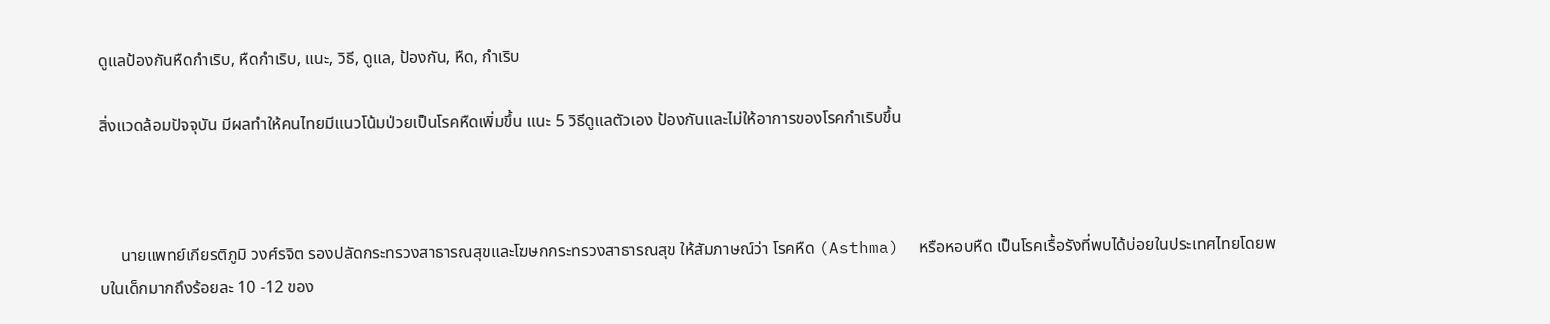ดูแลป้องกันหืดกำเริบ, หืดกำเริบ, แนะ, วิธี, ดูแล, ป้องกัน, หืด, กำเริบ

สิ่งแวดล้อมปัจจุบัน มีผลทำให้คนไทยมีแนวโน้มป่วยเป็นโรคหืดเพิ่มขึ้น แนะ 5 วิธีดูแลตัวเอง ป้องกันและไม่ให้อาการของโรคกำเริบขึ้น



     นายแพทย์เกียรติภูมิ วงศ์รจิต รองปลัดกระทรวงสาธารณสุขและโฆษกกระทรวงสาธารณสุข ให้สัมภาษณ์ว่า โรคหืด (Asthma)  หรือหอบหืด เป็นโรคเรื้อรังที่พบได้บ่อยในประเทศไทยโดยพบในเด็กมากถึงร้อยละ 10 -12 ของ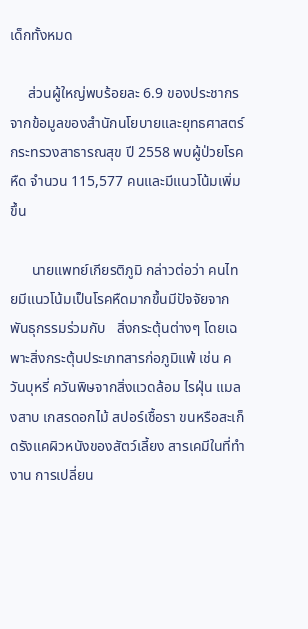เด็กทั้งหมด

     ส่วนผู้ใหญ่พบร้อยละ 6.9 ของประชากร จากข้อมูลของสำนักนโยบายและยุทธศาสตร์ กระทรวงสาธารณสุข ปี 2558 พบผู้ป่วยโรคหืด จำนวน 115,577 คนและมีแนวโน้มเพิ่มขึ้น

      นายแพทย์เกียรติภูมิ กล่าวต่อว่า คนไทยมีแนวโน้มเป็นโรคหืดมากขึ้นมีปัจจัยจาก พันธุกรรมร่วมกับ   สิ่งกระตุ้นต่างๆ โดยเฉพาะสิ่งกระตุ้นประเภทสารก่อภูมิแพ้ เช่น ควันบุหรี่ ควันพิษจากสิ่งแวดล้อม ไรฝุ่น แมลงสาบ เกสรดอกไม้ สปอร์เชื้อรา ขนหรือสะเก็ดรังแคผิวหนังของสัตว์เลี้ยง สารเคมีในที่ทำงาน การเปลี่ยน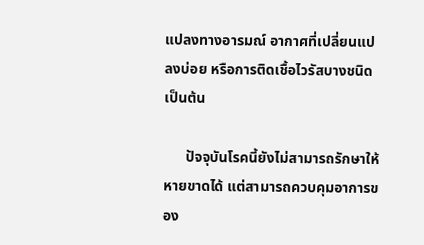แปลงทางอารมณ์ อากาศที่เปลี่ยนแปลงบ่อย หรือการติดเชื้อไวรัสบางชนิด เป็นต้น

      ปัจจุบันโรคนี้ยังไม่สามารถรักษาให้หายขาดได้ แต่สามารถควบคุมอาการของ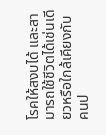โรคให้สงบได้ และสามารถใช้ชีวิตได้เช่นเดียวหรือใกล้เคียงกับคนป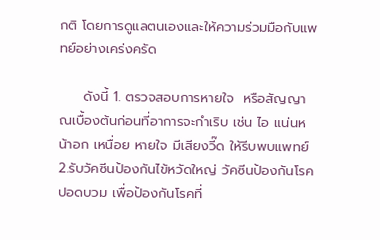กติ โดยการดูแลตนเองและให้ความร่วมมือกับแพทย์อย่างเคร่งครัด

     ดังนี้ 1. ตรวจสอบการหายใจ  หรือสัญญาณเบื้องต้นก่อนที่อาการจะกำเริบ เช่น ไอ แน่นหน้าอก เหนื่อย หายใจ มีเสียงวี๊ด ให้รีบพบแพทย์ 2.รับวัคซีนป้องกันไข้หวัดใหญ่ วัคซีนป้องกันโรคปอดบวม เพื่อป้องกันโรคที่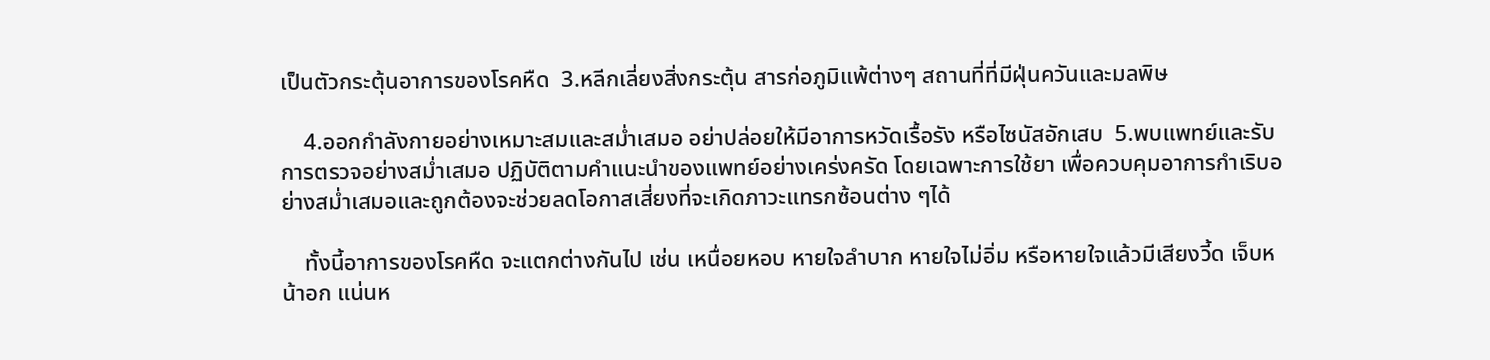เป็นตัวกระตุ้นอาการของโรคหืด  3.หลีกเลี่ยงสิ่งกระตุ้น สารก่อภูมิแพ้ต่างๆ สถานที่ที่มีฝุ่นควันและมลพิษ

    4.ออกกำลังกายอย่างเหมาะสมและสม่ำเสมอ อย่าปล่อยให้มีอาการหวัดเรื้อรัง หรือไซนัสอักเสบ  5.พบแพทย์และรับการตรวจอย่างสม่ำเสมอ ปฏิบัติตามคำแนะนำของแพทย์อย่างเคร่งครัด โดยเฉพาะการใช้ยา เพื่อควบคุมอาการกำเริบอย่างสม่ำเสมอและถูกต้องจะช่วยลดโอกาสเสี่ยงที่จะเกิดภาวะแทรกซ้อนต่าง ๆได้

    ทั้งนี้อาการของโรคหืด จะแตกต่างกันไป เช่น เหนื่อยหอบ หายใจลำบาก หายใจไม่อิ่ม หรือหายใจแล้วมีเสียงวี้ด เจ็บหน้าอก แน่นห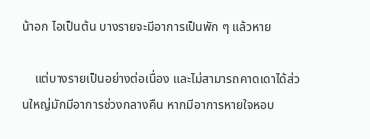น้าอก ไอเป็นต้น บางรายจะมีอาการเป็นพัก ๆ แล้วหาย

    แต่บางรายเป็นอย่างต่อเนื่อง และไม่สามารถคาดเดาได้ส่วนใหญ่มักมีอาการช่วงกลางคืน หากมีอาการหายใจหอบ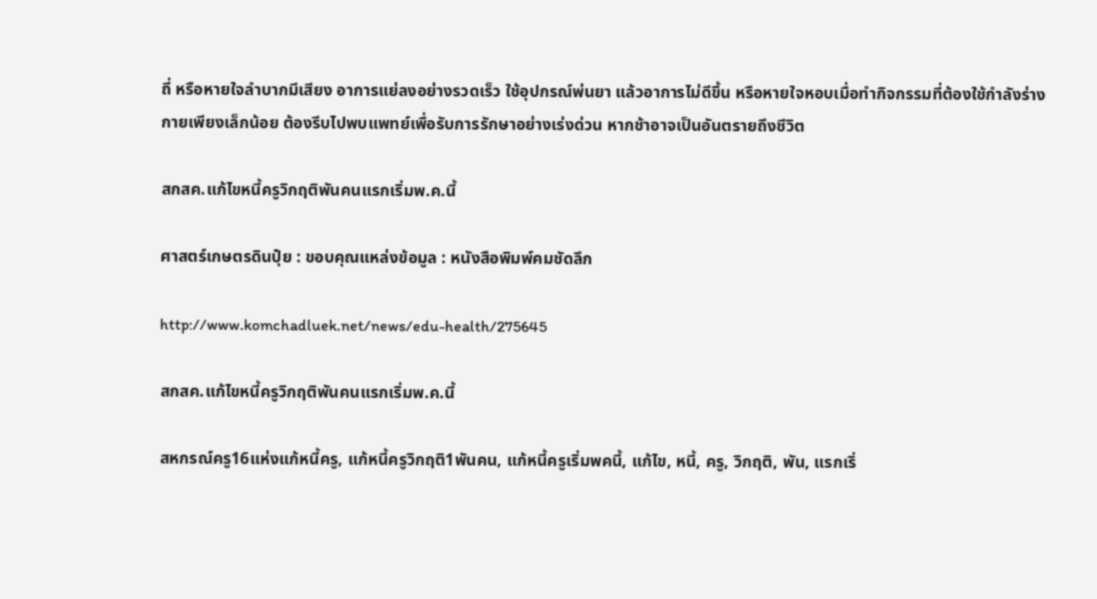ถี่ หรือหายใจลำบากมีเสียง อาการแย่ลงอย่างรวดเร็ว ใช้อุปกรณ์พ่นยา แล้วอาการไม่ดีขึ้น หรือหายใจหอบเมื่อทำกิจกรรมที่ต้องใช้กำลังร่างกายเพียงเล็กน้อย ต้องรีบไปพบแพทย์เพื่อรับการรักษาอย่างเร่งด่วน หากช้าอาจเป็นอันตรายถึงชีวิต

สกสค.แก้ไขหนี้ครูวิกฤติพันคนแรกเริ่มพ.ค.นี้

ศาสตร์เกษตรดินปุ๋ย : ขอบคุณแหล่งข้อมูล : หนังสือพิมพ์คมชัดลึก

http://www.komchadluek.net/news/edu-health/275645

สกสค.แก้ไขหนี้ครูวิกฤติพันคนแรกเริ่มพ.ค.นี้

สหกรณ์ครู16แห่งแก้หนี้ครู, แก้หนี้ครูวิกฤติ1พันคน, แก้หนี้ครูเริ่มพคนี้, แก้ไข, หนี้, ครู, วิกฤติ, พัน, แรกเริ่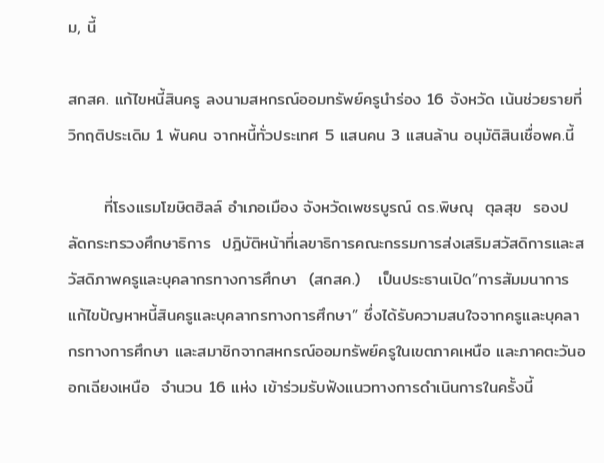ม, นี้

สกสค. แก้ไขหนี้สินครู ลงนามสหกรณ์ออมทรัพย์ครูนำร่อง 16 จังหวัด เน้นช่วยรายที่วิกฤติประเดิม 1 พันคน จากหนี้ทั่วประเทศ 5 แสนคน 3 แสนล้าน อนุมัติสินเชื่อพค.นี้

      ที่โรงแรมโฆษิตฮิลล์ อำเภอเมือง จังหวัดเพชรบูรณ์ ดร.พิษณุ  ตุลสุข  รองปลัดกระทรวงศึกษาธิการ  ปฎิบัติหน้าที่เลขาธิการคณะกรรมการส่งเสริมสวัสดิการและสวัสดิภาพครูและบุคลากรทางการศึกษา  (สกสค.)   เป็นประธานเปิด”การสัมมนาการแก้ไขปัญหาหนี้สินครูและบุคลากรทางการศึกษา” ซึ่งได้รับความสนใจจากครูและบุคลากรทางการศึกษา และสมาชิกจากสหกรณ์ออมทรัพย์ครูในเขตภาคเหนือ และภาคตะวันออกเฉียงเหนือ  จำนวน 16 แห่ง เข้าร่วมรับฟังแนวทางการดำเนินการในครั้งนี้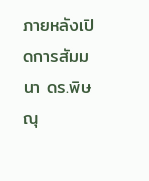ภายหลังเปิดการสัมมนา ดร.พิษณุ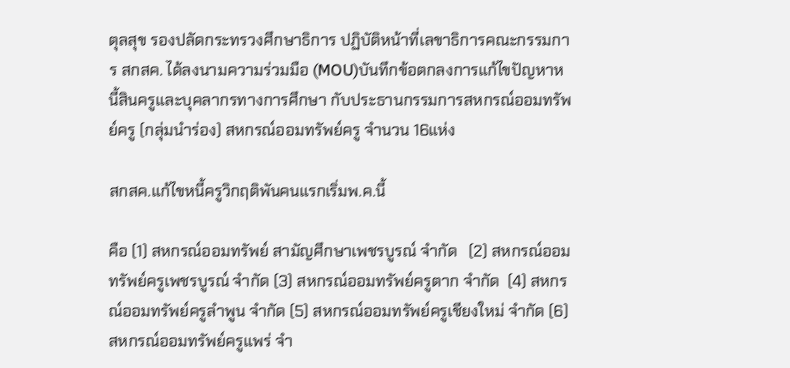ตุลสุข รองปลัดกระทรวงศึกษาธิการ ปฏิบัติหน้าที่เลขาธิการคณะกรรมการ สกสค. ได้ลงนามความร่วมมือ (MOU)บันทึกข้อตกลงการแก้ไขปัญหาหนี้สินครูและบุคลากรทางการศึกษา กับประธานกรรมการสหกรณ์ออมทรัพย์ครู (กลุ่มนำร่อง) สหกรณ์ออมทรัพย์ครู จำนวน 16แห่ง

สกสค.แก้ไขหนี้ครูวิกฤติพันคนแรกเริ่มพ.ค.นี้

คือ (1) สหกรณ์ออมทรัพย์ สามัญศึกษาเพชรบูรณ์ จำกัด   (2) สหกรณ์ออมทรัพย์ครูเพชรบูรณ์ จำกัด (3) สหกรณ์ออมทรัพย์ครูตาก จำกัด  (4) สหกรณ์ออมทรัพย์ครูลำพูน จำกัด (5) สหกรณ์ออมทรัพย์ครูเชียงใหม่ จำกัด (6) สหกรณ์ออมทรัพย์ครูแพร่ จำ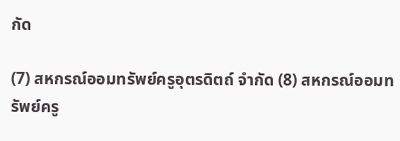กัด

(7) สหกรณ์ออมทรัพย์ครูอุตรดิตถ์ จำกัด (8) สหกรณ์ออมทรัพย์ครู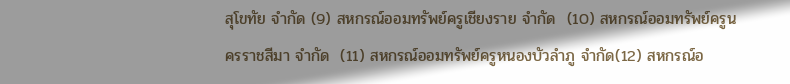สุโขทัย จำกัด (9) สหกรณ์ออมทรัพย์ครูเชียงราย จำกัด  (10) สหกรณ์ออมทรัพย์ครูนครราชสีมา จำกัด  (11) สหกรณ์ออมทรัพย์ครูหนองบัวลำภู จำกัด(12) สหกรณ์อ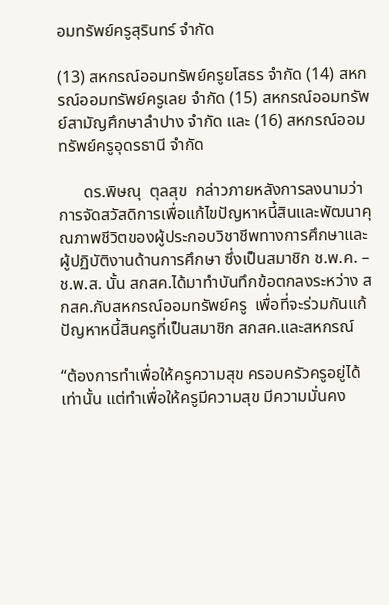อมทรัพย์ครูสุรินทร์ จำกัด

(13) สหกรณ์ออมทรัพย์ครูยโสธร จำกัด (14) สหกรณ์ออมทรัพย์ครูเลย จำกัด (15) สหกรณ์ออมทรัพย์สามัญศึกษาลำปาง จำกัด และ (16) สหกรณ์ออมทรัพย์ครูอุดรธานี จำกัด

      ดร.พิษณุ  ตุลสุข  กล่าวภายหลังการลงนามว่า การจัดสวัสดิการเพื่อแก้ไขปัญหาหนี้สินและพัฒนาคุณภาพชีวิตของผู้ประกอบวิชาชีพทางการศึกษาและผู้ปฏิบัติงานด้านการศึกษา ซึ่งเป็นสมาชิก ช.พ.ค. – ช.พ.ส. นั้น สกสค.ได้มาทำบันทึกข้อตกลงระหว่าง สกสค.กับสหกรณ์ออมทรัพย์ครู  เพื่อที่จะร่วมกันแก้ปัญหาหนี้สินครูที่เป็นสมาชิก สกสค.และสหกรณ์

“ต้องการทำเพื่อให้ครูความสุข ครอบครัวครูอยู่ได้เท่านั้น แต่ทำเพื่อให้ครูมีความสุข มีความมั่นคง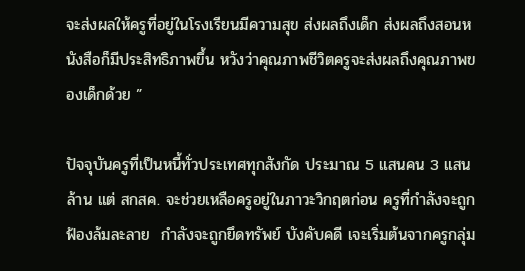จะส่งผลให้ครูที่อยู่ในโรงเรียนมีความสุข ส่งผลถึงเด็ก ส่งผลถึงสอนหนังสือก็มีประสิทธิภาพขึ้น หวังว่าคุณภาพชีวิตครูจะส่งผลถึงคุณภาพของเด็กด้วย ”

ปัจจุบันครูที่เป็นหนี้ทั่วประเทศทุกสังกัด ประมาณ 5 แสนคน 3 แสนล้าน แต่ สกสค. จะช่วยเหลือครูอยู่ในภาวะวิกฤตก่อน ครูที่กำลังจะถูกฟ้องล้มละลาย  กำลังจะถูกยึดทรัพย์ บังคับคดี เจะเริ่มต้นจากครูกลุ่ม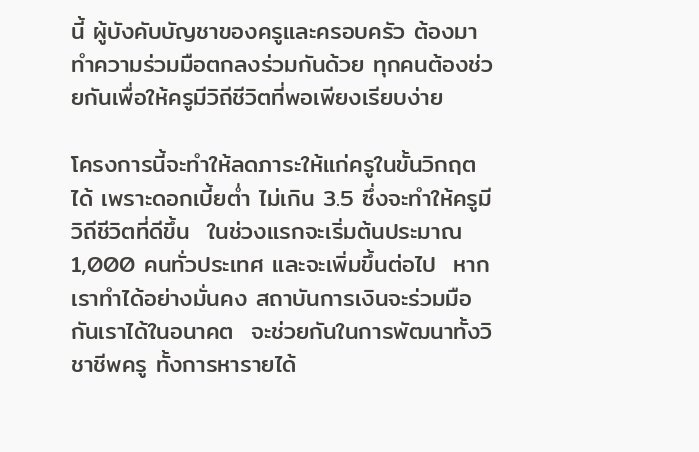นี้ ผู้บังคับบัญชาของครูและครอบครัว ต้องมาทำความร่วมมือตกลงร่วมกันด้วย ทุกคนต้องช่วยกันเพื่อให้ครูมีวิถีชีวิตที่พอเพียงเรียบง่าย

โครงการนี้จะทำให้ลดภาระให้แก่ครูในขั้นวิกฤตได้ เพราะดอกเบี้ยต่ำ ไม่เกิน 3.5 ซึ่งจะทำให้ครูมีวิถีชีวิตที่ดีขึ้น  ในช่วงแรกจะเริ่มต้นประมาณ 1,000 คนทั่วประเทศ และจะเพิ่มขึ้นต่อไป  หากเราทำได้อย่างมั่นคง สถาบันการเงินจะร่วมมือกันเราได้ในอนาคต  จะช่วยกันในการพัฒนาทั้งวิชาชีพครู ทั้งการหารายได้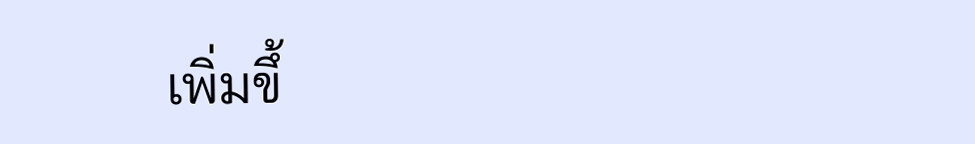เพิ่มขึ้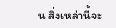น สิ่งเหล่านี้จะ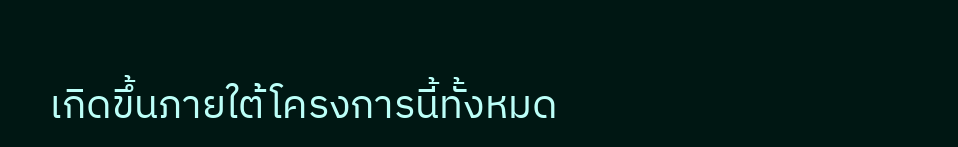เกิดขึ้นภายใต้โครงการนี้ทั้งหมด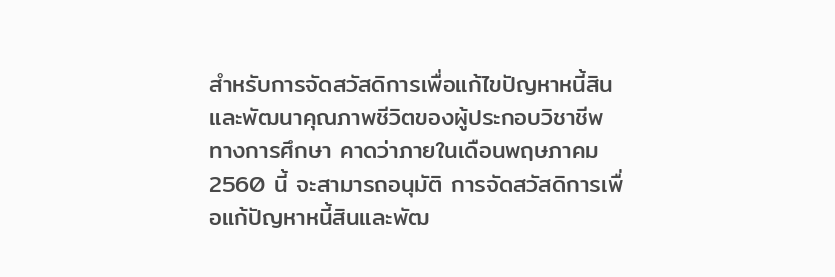สำหรับการจัดสวัสดิการเพื่อแก้ไขปัญหาหนี้สินและพัฒนาคุณภาพชีวิตของผู้ประกอบวิชาชีพทางการศึกษา คาดว่าภายในเดือนพฤษภาคม 2560 นี้ จะสามารถอนุมัติ การจัดสวัสดิการเพื่อแก้ปัญหาหนี้สินและพัฒ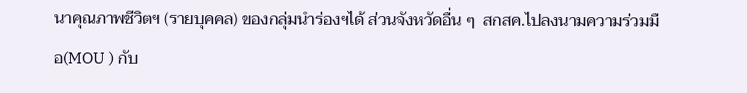นาคุณภาพชีวิตฯ (รายบุคคล) ของกลุ่มนำร่องฯได้ ส่วนจังหวัดอื่น ๆ  สกสค.ไปลงนามความร่วมมือ(MOU ) กับ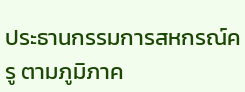ประธานกรรมการสหกรณ์ครู ตามภูมิภาค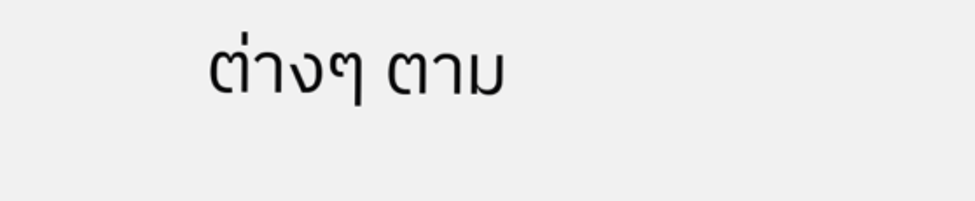ต่างๆ ตาม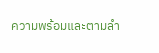ความพร้อมและตามลำ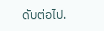ดับต่อไป.